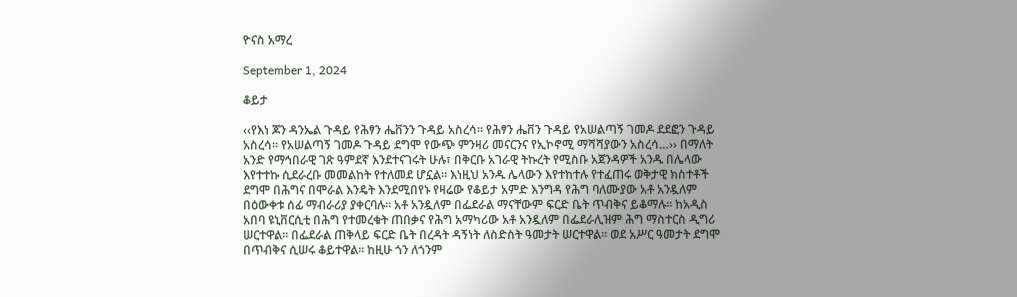ዮናስ አማረ

September 1, 2024

ቆይታ

‹‹የእነ ጆን ዳንኤል ጉዳይ የሕፃን ሔቨንን ጉዳይ አስረሳ፡፡ የሕፃን ሔቨን ጉዳይ የአሠልጣኝ ገመዶ ደደፎን ጉዳይ አስረሳ፡፡ የአሠልጣኝ ገመዶ ጉዳይ ደግሞ የውጭ ምንዛሪ መናርንና የኢኮኖሚ ማሻሻያውን አስረሳ…›› በማለት አንድ የማኅበራዊ ገጽ ዓምደኛ እንደተናገሩት ሁሉ፣ በቅርቡ አገራዊ ትኩረት የሚስቡ አጀንዳዎች አንዱ በሌላው እየተተኩ ሲደራረቡ መመልከት የተለመደ ሆኗል፡፡ እነዚህ አንዱ ሌላውን እየተከተሉ የተፈጠሩ ወቅታዊ ክስተቶች ደግሞ በሕግና በሞራል እንዴት እንደሚበየኑ የዛሬው የቆይታ አምድ እንግዳ የሕግ ባለሙያው አቶ አንዷለም በዕውቀቱ ሰፊ ማብራሪያ ያቀርባሉ፡፡ አቶ አንዷለም በፌደራል ማናቸውም ፍርድ ቤት ጥብቅና ይቆማሉ፡፡ ከአዲስ አበባ ዩኒቨርሲቲ በሕግ የተመረቁት ጠበቃና የሕግ አማካሪው አቶ አንዷለም በፌደራሊዝም ሕግ ማስተርስ ዲግሪ ሠርተዋል፡፡ በፌደራል ጠቅላይ ፍርድ ቤት በረዳት ዳኝነት ለስድስት ዓመታት ሠርተዋል፡፡ ወደ አሥር ዓመታት ደግሞ በጥብቅና ሲሠሩ ቆይተዋል፡፡ ከዚሁ ጎን ለጎንም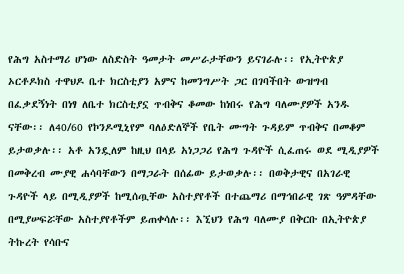የሕግ አስተማሪ ሆነው ለስድስት ዓመታት መሥራታቸውን ይናገራሉ፡፡ የኢትዮጵያ ኦርቶዶክስ ተዋህዶ ቤተ ክርስቲያን አምና ከመንግሥት ጋር በገባችበት ውዝግብ በፈቃደኝነት በነፃ ለቤተ ክርስቲያኗ ጥብቅና ቆመው ከነበሩ የሕግ ባለሙያዎች አንዱ ናቸው፡፡ ለ40/60 የኮንዶሚኒየም ባለዕድለኞች የቤት ሙግት ጉዳይም ጥብቅና በመቆም ይታወቃሉ፡፡ አቶ አንዷለም ከዚህ በላይ አነጋጋሪ የሕግ ጉዳዮች ሲፈጠሩ ወደ ሚዲያዎች በመቅረብ ሙያዊ ሐሳባቸውን በማጋራት በሰፊው ይታወቃሉ፡፡ በወቅታዊና በአገራዊ ጉዳዮች ላይ በሚዲያዎች ከሚሰጧቸው አስተያየቶች በተጨማሪ በማኅበራዊ ገጽ ዓምዳቸው በሚያሠፍሯቸው አስተያየቶችም ይጠቀሳሉ፡፡ እኚህን የሕግ ባለሙያ በቅርቡ በኢትዮጵያ ትኩረት የሳቡና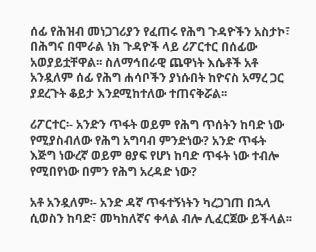ሰፊ የሕዝብ መነጋገሪያን የፈጠሩ የሕግ ጉዳዮችን አስታኮ፣ በሕግና በሞራል ነክ ጉዳዮች ላይ ሪፖርተር በሰፊው አወያይቷቸዋል፡፡ ስለማኅበራዊ ጨዋነት እሴቶች አቶ አንዷለም ሰፊ የሕግ ሐሳቦችን ያነሱበት ከዮናስ አማረ ጋር ያደረጉት ቆይታ እንደሚከተለው ተጠናቅሯል፡፡

ሪፖርተር፡- አንድን ጥፋት ወይም የሕግ ጥሰትን ከባድ ነው የሚያስብለው የሕግ አግባብ ምንድነው? አንድ ጥፋት እጅግ ነውረኛ ወይም ፀያፍ የሆነ ከባድ ጥፋት ነው ተብሎ የሚበየነው በምን የሕግ አረዳድ ነው?

አቶ አንዷለም፡- አንድ ዳኛ ጥፋተኝነትን ካረጋገጠ በኋላ ሲወስን ከባድ፣ መካከለኛና ቀላል ብሎ ሊፈርጀው ይችላል፡፡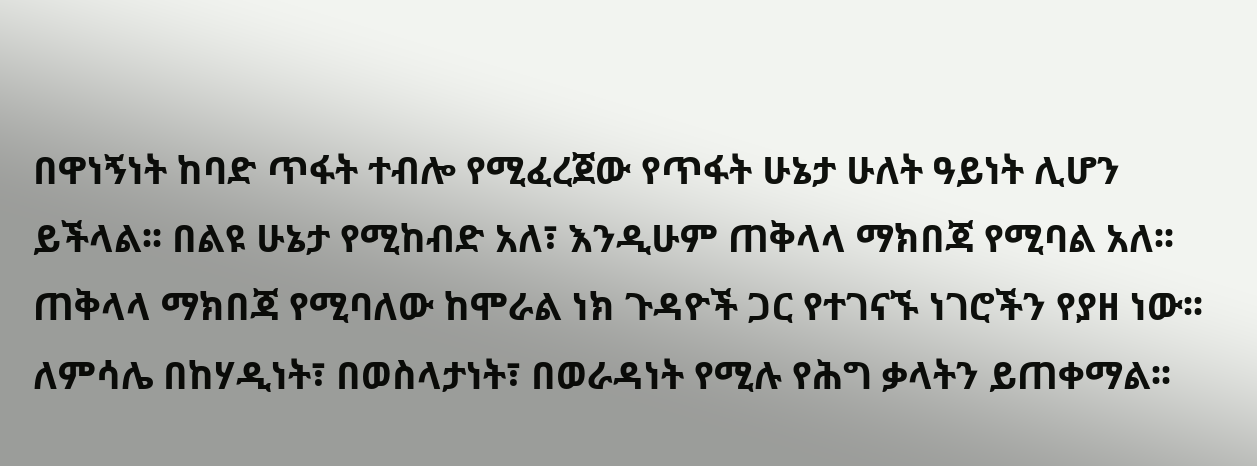በዋነኝነት ከባድ ጥፋት ተብሎ የሚፈረጀው የጥፋት ሁኔታ ሁለት ዓይነት ሊሆን ይችላል፡፡ በልዩ ሁኔታ የሚከብድ አለ፣ እንዲሁም ጠቅላላ ማክበጃ የሚባል አለ፡፡ ጠቅላላ ማክበጃ የሚባለው ከሞራል ነክ ጉዳዮች ጋር የተገናኙ ነገሮችን የያዘ ነው፡፡ ለምሳሌ በከሃዲነት፣ በወስላታነት፣ በወራዳነት የሚሉ የሕግ ቃላትን ይጠቀማል፡፡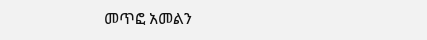መጥፎ አመልን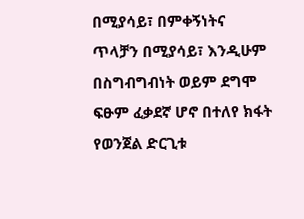በሚያሳይ፣ በምቀኝነትና ጥላቻን በሚያሳይ፣ እንዲሁም በስግብግብነት ወይም ደግሞ ፍፁም ፈቃደኛ ሆኖ በተለየ ክፋት የወንጀል ድርጊቱ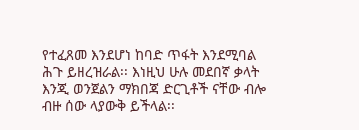የተፈጸመ እንደሆነ ከባድ ጥፋት እንደሚባል ሕጉ ይዘረዝራል፡፡ እነዚህ ሁሉ መደበኛ ቃላት እንጂ ወንጀልን ማክበጃ ድርጊቶች ናቸው ብሎ ብዙ ሰው ላያውቅ ይችላል፡፡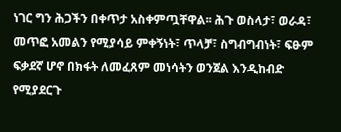ነገር ግን ሕጋችን በቀጥታ አስቀምጧቸዋል፡፡ ሕጉ ወስላታ፣ ወራዳ፣ መጥፎ አመልን የሚያሳይ ምቀኝነት፣ ጥላቻ፣ ስግብግብነት፣ ፍፁም ፍቃደኛ ሆኖ በክፋት ለመፈጸም መነሳትን ወንጀል እንዲከብድ የሚያደርጉ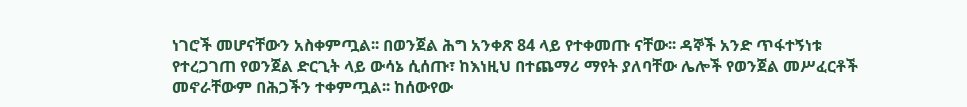ነገሮች መሆናቸውን አስቀምጧል፡፡ በወንጀል ሕግ አንቀጽ 84 ላይ የተቀመጡ ናቸው፡፡ ዳኞች አንድ ጥፋተኝነቱ የተረጋገጠ የወንጀል ድርጊት ላይ ውሳኔ ሲሰጡ፣ ከእነዚህ በተጨማሪ ማየት ያለባቸው ሌሎች የወንጀል መሥፈርቶች መኖራቸውም በሕጋችን ተቀምጧል፡፡ ከሰውየው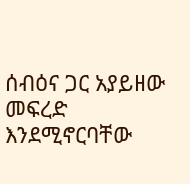ሰብዕና ጋር አያይዘው መፍረድ እንደሚኖርባቸው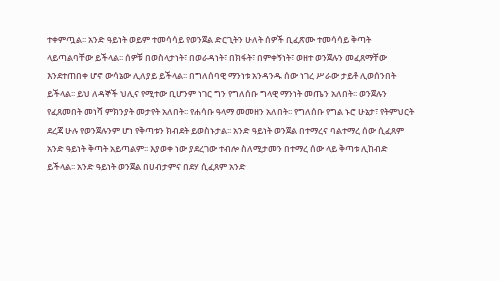ተቀምጧል፡፡ አንድ ዓይነት ወይም ተመሳሳይ የወንጀል ድርጊትን ሁለት ሰዎች ቢፈጽሙ ተመሳሳይ ቅጣት ላይጣልባቸው ይችላል፡፡ ሰዎቹ በወስላታነት፣ በወራዳነት፣ በክፋት፣ በምቀኝነት፣ ወዘተ ወንጀሉን መፈጸማቸው እንደተጠበቀ ሆኖ ውሳኔው ሊለያይ ይችላል፡፡ በግለሰባዊ ማንነቱ አንዳንዱ ሰው ነገረ ሥራው ታይቶ ሊወሰንበት ይችላል፡፡ ይህ ለዳኞች ህሊና የሚተው ቢሆንም ነገር ግን የግለሰቡ ግላዊ ማንነት መጤን አለበት፡፡ ወንጀሉን የፈጸመበት መነሻ ምክንያት መታየት አለበት፡፡ የሐሳቡ ዓላማ መመዘን አለበት፡፡ የግለሰቡ የግል ኑሮ ሁኔታ፣ የትምህርት ደረጃ ሁሉ የወንጀሉንም ሆነ የቅጣቱን ክብደት ይወስኑታል፡፡ አንድ ዓይነት ወንጀል በተማረና ባልተማረ ሰው ሲፈጸም አንድ ዓይነት ቅጣት አይጣልም፡፡ እያወቀ ነው ያደረገው ተብሎ ስለሚታመን በተማረ ሰው ላይ ቅጣቱ ሊከብድ ይችላል፡፡ አንድ ዓይነት ወንጀል በሀብታምና በደሃ ሲፈጸም አንድ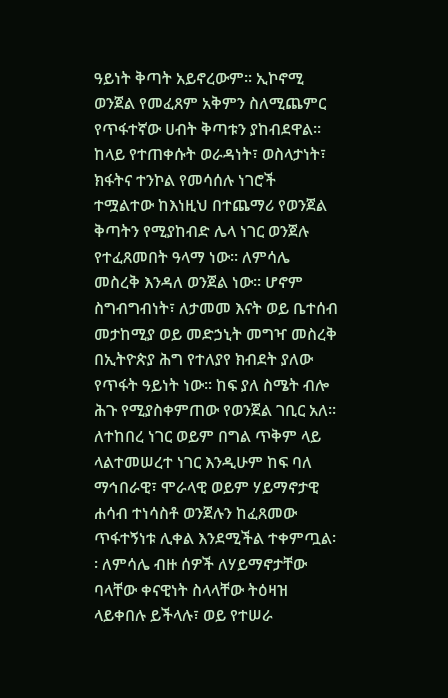ዓይነት ቅጣት አይኖረውም፡፡ ኢኮኖሚ ወንጀል የመፈጸም አቅምን ስለሚጨምር የጥፋተኛው ሀብት ቅጣቱን ያከብደዋል፡፡ ከላይ የተጠቀሱት ወራዳነት፣ ወስላታነት፣ ክፋትና ተንኮል የመሳሰሉ ነገሮች ተሟልተው ከእነዚህ በተጨማሪ የወንጀል ቅጣትን የሚያከብድ ሌላ ነገር ወንጀሉ የተፈጸመበት ዓላማ ነው፡፡ ለምሳሌ መስረቅ እንዳለ ወንጀል ነው፡፡ ሆኖም ስግብግብነት፣ ለታመመ እናት ወይ ቤተሰብ መታከሚያ ወይ መድኃኒት መግዣ መስረቅ በኢትዮጵያ ሕግ የተለያየ ክብደት ያለው የጥፋት ዓይነት ነው፡፡ ከፍ ያለ ስሜት ብሎ ሕጉ የሚያስቀምጠው የወንጀል ገቢር አለ፡፡ ለተከበረ ነገር ወይም በግል ጥቅም ላይ ላልተመሠረተ ነገር እንዲሁም ከፍ ባለ ማኅበራዊ፣ ሞራላዊ ወይም ሃይማኖታዊ ሐሳብ ተነሳስቶ ወንጀሉን ከፈጸመው ጥፋተኝነቱ ሊቀል እንደሚችል ተቀምጧል፡፡ ለምሳሌ ብዙ ሰዎች ለሃይማኖታቸው ባላቸው ቀናዊነት ስላላቸው ትዕዛዝ ላይቀበሉ ይችላሉ፣ ወይ የተሠራ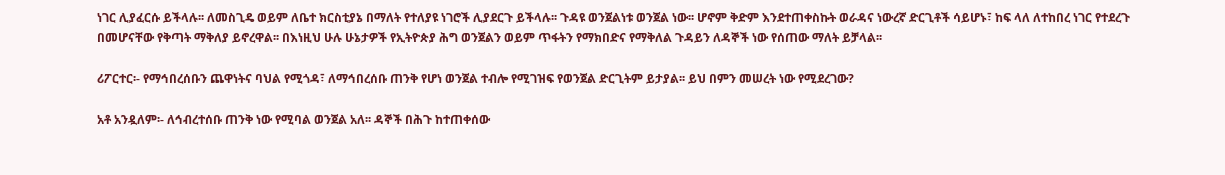ነገር ሊያፈርሱ ይችላሉ፡፡ ለመስጊዴ ወይም ለቤተ ክርስቲያኔ በማለት የተለያዩ ነገሮች ሊያደርጉ ይችላሉ፡፡ ጉዳዩ ወንጀልነቱ ወንጀል ነው፡፡ ሆኖም ቅድም እንደተጠቀስኩት ወራዳና ነውረኛ ድርጊቶች ሳይሆኑ፣ ከፍ ላለ ለተከበረ ነገር የተደረጉ በመሆናቸው የቅጣት ማቅለያ ይኖረዋል፡፡ በእነዚህ ሁሉ ሁኔታዎች የኢትዮጵያ ሕግ ወንጀልን ወይም ጥፋትን የማክበድና የማቅለል ጉዳይን ለዳኞች ነው የሰጠው ማለት ይቻላል፡፡

ሪፖርተር፡- የማኅበረሰቡን ጨዋነትና ባህል የሚጎዳ፣ ለማኅበረሰቡ ጠንቅ የሆነ ወንጀል ተብሎ የሚገዝፍ የወንጀል ድርጊትም ይታያል፡፡ ይህ በምን መሠረት ነው የሚደረገው?

አቶ አንዷለም፡- ለኅብረተሰቡ ጠንቅ ነው የሚባል ወንጀል አለ፡፡ ዳኞች በሕጉ ከተጠቀሰው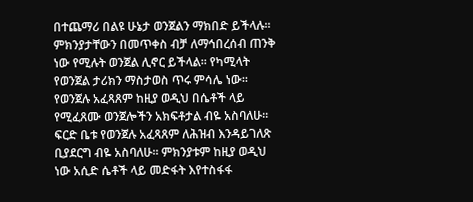በተጨማሪ በልዩ ሁኔታ ወንጀልን ማክበድ ይችላሉ፡፡ ምክንያታቸውን በመጥቀስ ብቻ ለማኅበረሰብ ጠንቅ ነው የሚሉት ወንጀል ሊኖር ይችላል፡፡ የካሚላት የወንጀል ታሪክን ማስታወስ ጥሩ ምሳሌ ነው፡፡ የወንጀሉ አፈጻጸም ከዚያ ወዲህ በሴቶች ላይ የሚፈጸሙ ወንጀሎችን አክፍቶታል ብዬ አስባለሁ፡፡ ፍርድ ቤቱ የወንጀሉ አፈጻጸም ለሕዝብ እንዳይገለጽ ቢያደርግ ብዬ አስባለሁ፡፡ ምክንያቱም ከዚያ ወዲህ ነው አሲድ ሴቶች ላይ መድፋት እየተስፋፋ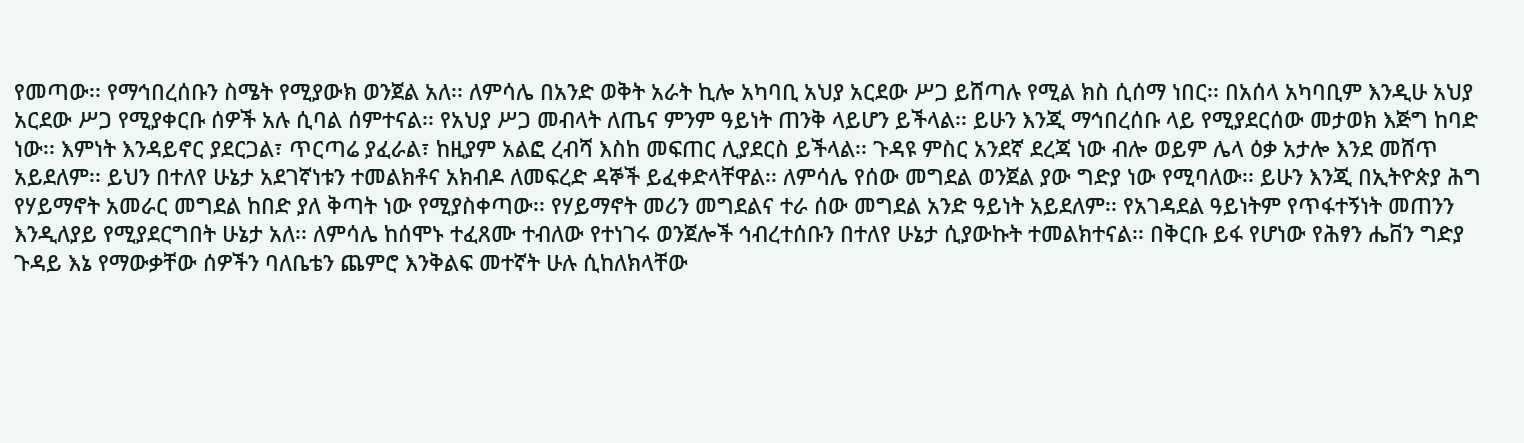የመጣው፡፡ የማኅበረሰቡን ስሜት የሚያውክ ወንጀል አለ፡፡ ለምሳሌ በአንድ ወቅት አራት ኪሎ አካባቢ አህያ አርደው ሥጋ ይሸጣሉ የሚል ክስ ሲሰማ ነበር፡፡ በአሰላ አካባቢም እንዲሁ አህያ አርደው ሥጋ የሚያቀርቡ ሰዎች አሉ ሲባል ሰምተናል፡፡ የአህያ ሥጋ መብላት ለጤና ምንም ዓይነት ጠንቅ ላይሆን ይችላል፡፡ ይሁን እንጂ ማኅበረሰቡ ላይ የሚያደርሰው መታወክ እጅግ ከባድ ነው፡፡ እምነት እንዳይኖር ያደርጋል፣ ጥርጣሬ ያፈራል፣ ከዚያም አልፎ ረብሻ እስከ መፍጠር ሊያደርስ ይችላል፡፡ ጉዳዩ ምስር አንደኛ ደረጃ ነው ብሎ ወይም ሌላ ዕቃ አታሎ እንደ መሸጥ አይደለም፡፡ ይህን በተለየ ሁኔታ አደገኛነቱን ተመልክቶና አክብዶ ለመፍረድ ዳኞች ይፈቀድላቸዋል፡፡ ለምሳሌ የሰው መግደል ወንጀል ያው ግድያ ነው የሚባለው፡፡ ይሁን እንጂ በኢትዮጵያ ሕግ የሃይማኖት አመራር መግደል ከበድ ያለ ቅጣት ነው የሚያስቀጣው፡፡ የሃይማኖት መሪን መግደልና ተራ ሰው መግደል አንድ ዓይነት አይደለም፡፡ የአገዳደል ዓይነትም የጥፋተኝነት መጠንን እንዲለያይ የሚያደርግበት ሁኔታ አለ፡፡ ለምሳሌ ከሰሞኑ ተፈጸሙ ተብለው የተነገሩ ወንጀሎች ኅብረተሰቡን በተለየ ሁኔታ ሲያውኩት ተመልክተናል፡፡ በቅርቡ ይፋ የሆነው የሕፃን ሔቨን ግድያ ጉዳይ እኔ የማውቃቸው ሰዎችን ባለቤቴን ጨምሮ እንቅልፍ መተኛት ሁሉ ሲከለክላቸው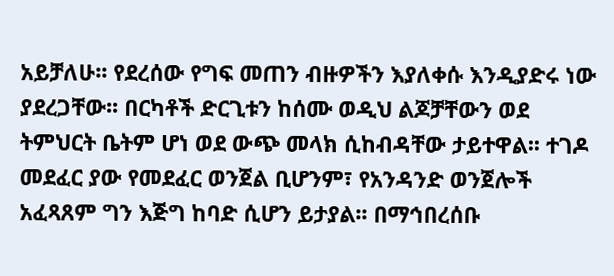አይቻለሁ፡፡ የደረሰው የግፍ መጠን ብዙዎችን እያለቀሱ እንዲያድሩ ነው ያደረጋቸው፡፡ በርካቶች ድርጊቱን ከሰሙ ወዲህ ልጆቻቸውን ወደ ትምህርት ቤትም ሆነ ወደ ውጭ መላክ ሲከብዳቸው ታይተዋል፡፡ ተገዶ መደፈር ያው የመደፈር ወንጀል ቢሆንም፣ የአንዳንድ ወንጀሎች አፈጻጸም ግን እጅግ ከባድ ሲሆን ይታያል፡፡ በማኅበረሰቡ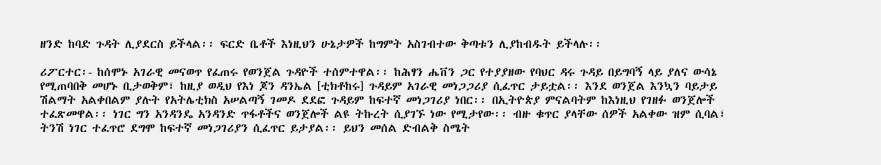ዘንድ ከባድ ጉዳት ሊያደርስ ይችላል፡፡ ፍርድ ቤቶች እነዚህን ሁኔታዎች ከግምት አስገብተው ቅጣቱን ሊያከብዱት ይችላሉ፡፡

ሪፖርተር፡- ከሰሞኑ አገራዊ መናወጥ የፈጠሩ የወንጀል ጉዳዮች ተሰምተዋል፡፡ ከሕፃን ሔቨን ጋር የተያያዘው የባህር ዳሩ ጉዳይ በይግባኝ ላይ ያለና ውሳኔ የሚጠባበቅ መሆኑ ቢታወቅም፣ ከዚያ ወዲህ የእነ ጆን ዳንኤል [ቲክቶከሩ] ጉዳይም አገራዊ መነጋጋሪያ ሲፈጥር ታይቷል፡፡ እንደ ወንጀል እንኳን ባይታይ ሽልማት አልቀበልም ያሉት የአትሌቲክስ አሠልጣኝ ገመዶ ደደፎ ጉዳይም ከፍተኛ መነጋገሪያ ነበር፡፡ በኢትዮጵያ ምናልባትም ከእነዚህ የገዘፉ ወንጀሎች ተፈጽመዋል፡፡ ነገር ግን አንዳንዴ አንዳንድ ጥፋቶችና ወንጀሎች ልዩ ትኩረት ሲያገኙ ነው የሚታየው፡፡ ብዙ ቁጥር ያላቸው ሰዎች አልቀው ዝም ሲባል፣ ትንሽ ነገር ተፈጥሮ ደግሞ ከፍተኛ መነጋገሪያን ሲፈጥር ይታያል፡፡ ይህን መሰል ድብልቅ ስሜት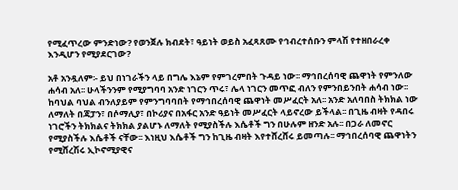የሚፈጥረው ምንድነው? የወንጀሉ ክብደት፣ ዓይነት ወይስ አፈጻጸሙ የኅብረተሰቡን ምላሽ የተዘበራረቀ እንዲሆን የሚያደርገው?

አቶ አንዷለም፡- ይህ በነገራችን ላይ በግሌ እኔም የምገረምበት ጉዳይ ነው፡፡ ማኅበረሰባዊ ጨዋነት የምንለው ሐሳብ አለ፡፡ ሁላችንንም የሚያግባባ አንድ ነገርን ጥሩ፣ ሌላ ነገርን መጥፎ ብለን የምንበይንበት ሐሳብ ነው፡፡ ከባህል ባህል ብንለያይም የምንግባባበት የማኅበረሰባዊ ጨዋነት መሥፈርት አለ፡፡ አንድ አለባበስ ትክክል ነው ለማለት በጃፓን፣ በሶማሊያ፣ በኮሪያና በአፋር አንድ ዓይነት መሥፈርት ላይኖረው ይችላል፡፡ በጊዜ ብዛት የዳበሩ ነገሮችን ትክክልና ትክክል ያልሆኑ ለማለት የሚያስችሉ እሴቶች ግን በሁሉም ዘንድ አሉ፡፡ በጋራ ለመኖር የሚያስችሉ እሴቶች ናቸው፡፡ እነዚህ እሴቶች ግን ከጊዜ ብዛት እየተሸረሸሩ ይመጣሉ፡፡ ማኅበረሰባዊ ጨዋነትን የሚሸረሽሩ ኢኮኖሚያዊና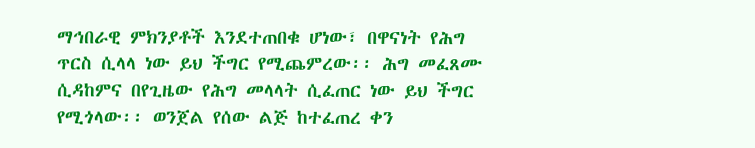ማኅበራዊ ምክንያቶች እንደተጠበቁ ሆነው፣ በዋናነት የሕግ ጥርስ ሲላላ ነው ይህ ችግር የሚጨምረው፡፡ ሕግ መፈጸሙ ሲዳከምና በየጊዜው የሕግ መላላት ሲፈጠር ነው ይህ ችግር የሚጎላው፡፡ ወንጀል የሰው ልጅ ከተፈጠረ ቀን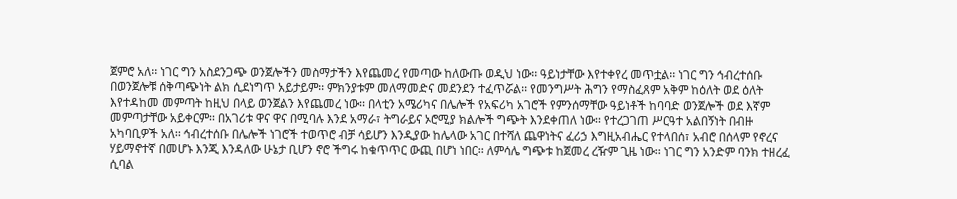ጀምሮ አለ፡፡ ነገር ግን አስደንጋጭ ወንጀሎችን መስማታችን እየጨመረ የመጣው ከለውጡ ወዲህ ነው፡፡ ዓይነታቸው እየተቀየረ መጥቷል፡፡ ነገር ግን ኅብረተሰቡ በወንጀሎቹ ሰቅጣጭነት ልክ ሲደነግጥ አይታይም፡፡ ምክንያቱም መለማመድና መደንደን ተፈጥሯል፡፡ የመንግሥት ሕግን የማስፈጸም አቅም ከዕለት ወደ ዕለት እየተዳከመ መምጣት ከዚህ በላይ ወንጀልን እየጨመረ ነው፡፡ በላቲን አሜሪካና በሌሎች የአፍሪካ አገሮች የምንሰማቸው ዓይነቶች ከባባድ ወንጀሎች ወደ እኛም መምጣታቸው አይቀርም፡፡ በአገሪቱ ዋና ዋና በሚባሉ እንደ አማራ፣ ትግራይና ኦሮሚያ ክልሎች ግጭት እንደቀጠለ ነው፡፡ የተረጋገጠ ሥርዓተ አልበኝነት በብዙ አካባቢዎች አለ፡፡ ኅብረተሰቡ በሌሎች ነገሮች ተወጥሮ ብቻ ሳይሆን እንዲያው ከሌላው አገር በተሻለ ጨዋነትና ፈሪኃ እግዚአብሔር የተላበሰ፣ አብሮ በሰላም የኖረና ሃይማኖተኛ በመሆኑ እንጂ እንዳለው ሁኔታ ቢሆን ኖሮ ችግሩ ከቁጥጥር ውጪ በሆነ ነበር፡፡ ለምሳሌ ግጭቱ ከጀመረ ረዥም ጊዜ ነው፡፡ ነገር ግን አንድም ባንክ ተዘረፈ ሲባል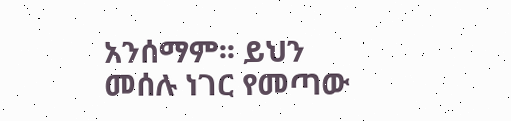አንሰማም፡፡ ይህን መሰሉ ነገር የመጣው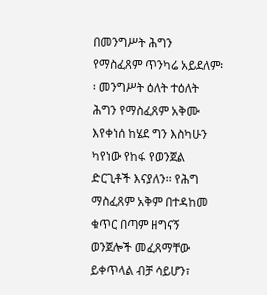በመንግሥት ሕግን የማስፈጸም ጥንካሬ አይደለም፡፡ መንግሥት ዕለት ተዕለት ሕግን የማስፈጸም አቅሙ እየቀነሰ ከሄደ ግን እስካሁን ካየነው የከፋ የወንጀል ድርጊቶች እናያለን፡፡ የሕግ ማስፈጸም አቅም በተዳከመ ቁጥር በጣም ዘግናኝ ወንጀሎች መፈጸማቸው ይቀጥላል ብቻ ሳይሆን፣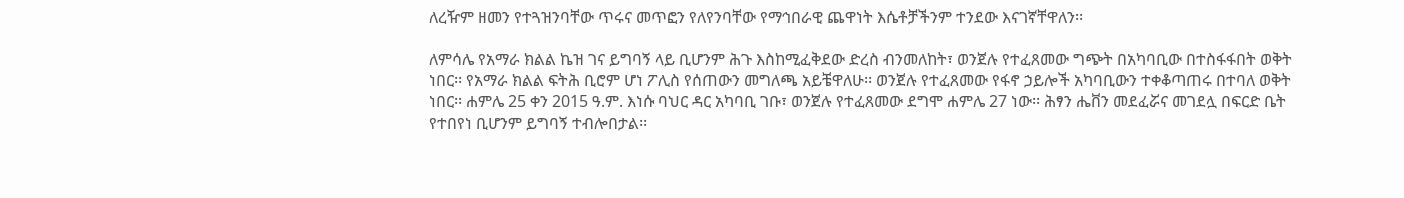ለረዥም ዘመን የተጓዝንባቸው ጥሩና መጥፎን የለየንባቸው የማኅበራዊ ጨዋነት እሴቶቻችንም ተንደው እናገኛቸዋለን፡፡

ለምሳሌ የአማራ ክልል ኬዝ ገና ይግባኝ ላይ ቢሆንም ሕጉ እስከሚፈቅደው ድረስ ብንመለከት፣ ወንጀሉ የተፈጸመው ግጭት በአካባቢው በተስፋፋበት ወቅት ነበር፡፡ የአማራ ክልል ፍትሕ ቢሮም ሆነ ፖሊስ የሰጠውን መግለጫ አይቼዋለሁ፡፡ ወንጀሉ የተፈጸመው የፋኖ ኃይሎች አካባቢውን ተቀቆጣጠሩ በተባለ ወቅት ነበር፡፡ ሐምሌ 25 ቀን 2015 ዓ.ም. እነሱ ባህር ዳር አካባቢ ገቡ፣ ወንጀሉ የተፈጸመው ደግሞ ሐምሌ 27 ነው፡፡ ሕፃን ሔቨን መደፈሯና መገደሏ በፍርድ ቤት የተበየነ ቢሆንም ይግባኝ ተብሎበታል፡፡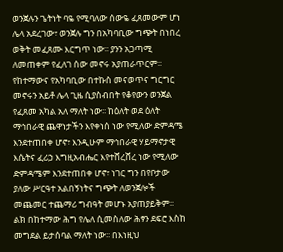ወንጀሉን ጌትነት ባዬ የሚባለው ሰውዬ ፈጸመውም ሆነ ሌላ አደረገው፣ ወንጀሉ ግን በአካባቢው ግጭት በነበረ ወቅት መፈጸሙ እርግጥ ነው፡፡ ያንን አጋጣሚ ለመጠቀም የፈለገ ሰው መኖሩ አያጠራጥርም፡፡ የከተማውና የአካባቢው በተኩስ መናወጥና ግርግር መኖሩን አይቶ ሌላ ጊዜ ሲያስብበት የቆየውን ወንጀል የፈጸመ አካል አለ ማለት ነው፡፡ ከዕለት ወደ ዕለት ማኅበራዊ ጨዋነታችን እየቀነሰ ነው የሚለው ድምዳሜ እንደተጠበቀ ሆኖ፣ እንዲሁም ማኅበራዊ ሃይማኖታዊ እሴትና ፈሪኃ እግዚአብሔር እየተሸረሸረ ነው የሚለው ድምዳሜም እንደተጠበቀ ሆኖ፣ ነገር ግን በየቦታው ያለው ሥርዓተ አልበኝነትና ግጭት ለወንጀሎች መጨመር ተጨማሪ ግብዓት መሆኑ አያጠያይቅም፡፡ ልክ በከተማው ሕግ የሌለ ሲመስለው ሕፃን ደፍሮ እስከ መግደል ይታሰባል ማለት ነው፡፡ በእነዚህ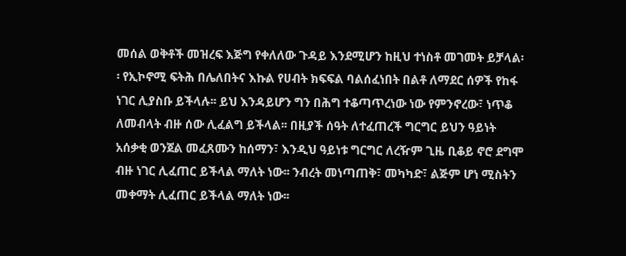መሰል ወቅቶች መዝረፍ እጅግ የቀለለው ጉዳይ እንደሚሆን ከዚህ ተነስቶ መገመት ይቻላል፡፡ የኢኮኖሚ ፍትሕ በሌለበትና እኩል የሀብት ክፍፍል ባልሰፈነበት በልቶ ለማደር ሰዎች የከፋ ነገር ሊያስቡ ይችላሉ፡፡ ይህ እንዳይሆን ግን በሕግ ተቆጣጥረነው ነው የምንኖረው፣ ነጥቆ ለመብላት ብዙ ሰው ሊፈልግ ይችላል፡፡ በዚያች ሰዓት ለተፈጠረች ግርግር ይህን ዓይነት አሰቃቂ ወንጀል መፈጸሙን ከሰማን፣ እንዲህ ዓይነቱ ግርግር ለረዥም ጊዜ ቢቆይ ኖሮ ደግሞ ብዙ ነገር ሊፈጠር ይችላል ማለት ነው፡፡ ንብረት መነጣጠቅ፣ መካካድ፣ ልጅም ሆነ ሚስትን መቀማት ሊፈጠር ይችላል ማለት ነው፡፡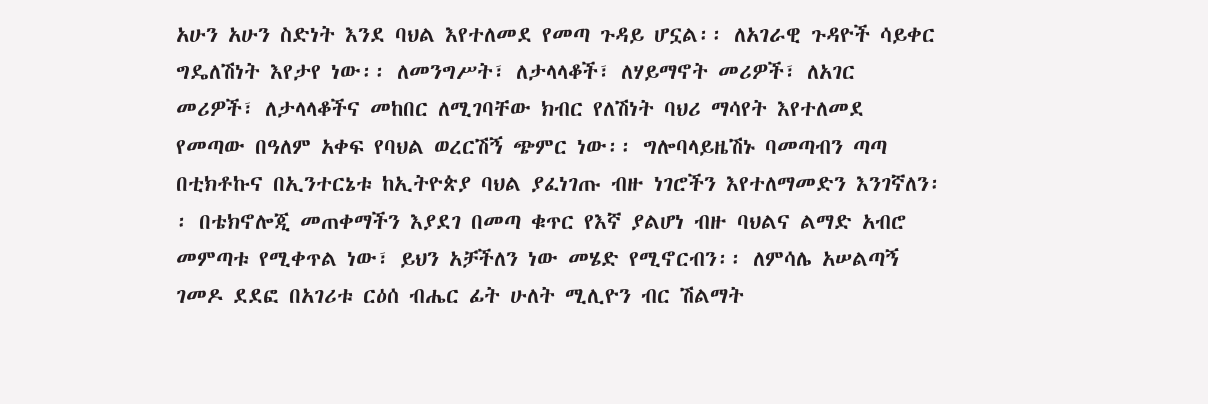አሁን አሁን ስድነት እንደ ባህል እየተለመደ የመጣ ጉዳይ ሆኗል፡፡ ለአገራዊ ጉዳዮች ሳይቀር ግዴለሽነት እየታየ ነው፡፡ ለመንግሥት፣ ለታላላቆች፣ ለሃይማኖት መሪዎች፣ ለአገር መሪዎች፣ ለታላላቆችና መከበር ለሚገባቸው ክብር የለሽነት ባህሪ ማሳየት እየተለመደ የመጣው በዓለም አቀፍ የባህል ወረርሽኝ ጭምር ነው፡፡ ግሎባላይዜሽኑ ባመጣብን ጣጣ በቲክቶኩና በኢንተርኔቱ ከኢትዮጵያ ባህል ያፈነገጡ ብዙ ነገሮችን እየተለማመድን እንገኛለን፡፡ በቴክኖሎጂ መጠቀማችን እያደገ በመጣ ቁጥር የእኛ ያልሆነ ብዙ ባህልና ልማድ አብሮ መምጣቱ የሚቀጥል ነው፣ ይህን አቻችለን ነው መሄድ የሚኖርብን፡፡ ለምሳሌ አሠልጣኝ ገመዶ ደደፎ በአገሪቱ ርዕሰ ብሔር ፊት ሁለት ሚሊዮን ብር ሽልማት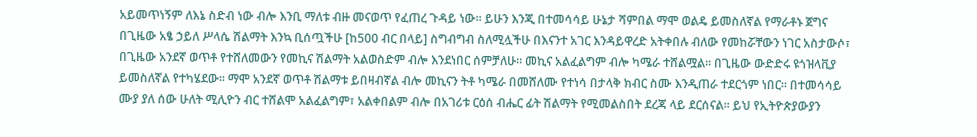አይመጥነኝም ለእኔ ስድብ ነው ብሎ እንቢ ማለቱ ብዙ መናወጥ የፈጠረ ጉዳይ ነው፡፡ ይሁን እንጂ በተመሳሳይ ሁኔታ ሻምበል ማሞ ወልዴ ይመስለኛል የማራቶኑ ጀግና በጊዜው አፄ ኃይለ ሥላሴ ሽልማት እንኳ ቢሰጧችሁ [ከ500 ብር በላይ] ስግብግብ ስለሚሏችሁ በእናንተ አገር እንዳይዋረድ አትቀበሉ ብለው የመከሯቸውን ነገር አስታውሶ፣ በጊዜው አንደኛ ወጥቶ የተሸለመውን የመኪና ሽልማት አልወስድም ብሎ እንደነበር ሰምቻለሁ፡፡ መኪና አልፈልግም ብሎ ካሜራ ተሸልሟል፡፡ በጊዜው ውድድሩ ዩጎዝላቪያ ይመስለኛል የተካሄደው፡፡ ማሞ አንደኛ ወጥቶ ሽልማቱ ይበዛብኛል ብሎ መኪናን ትቶ ካሜራ በመሸለሙ የተነሳ በታላቅ ክብር ስሙ እንዲጠራ ተደርጎም ነበር፡፡ በተመሳሳይ ሙያ ያለ ሰው ሁለት ሚሊዮን ብር ተሸልሞ አልፈልግም፣ አልቀበልም ብሎ በአገሪቱ ርዕሰ ብሔር ፊት ሽልማት የሚመልስበት ደረጃ ላይ ደርሰናል፡፡ ይህ የኢትዮጵያውያን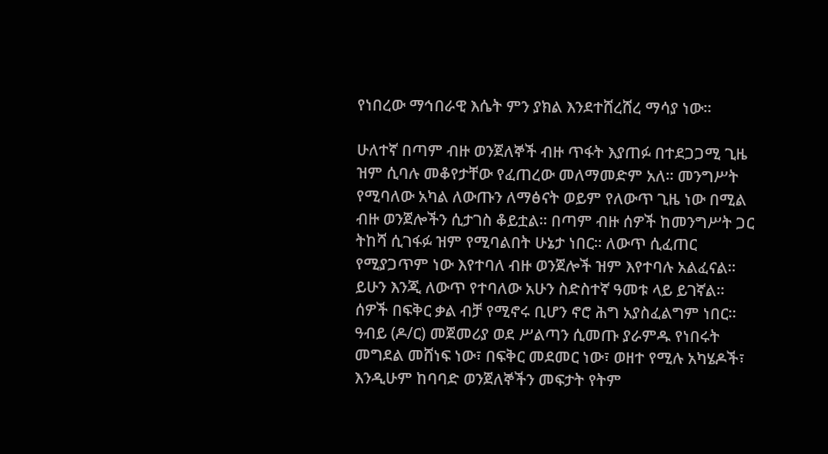የነበረው ማኅበራዊ እሴት ምን ያክል እንደተሸረሸረ ማሳያ ነው፡፡

ሁለተኛ በጣም ብዙ ወንጀለኞች ብዙ ጥፋት እያጠፉ በተደጋጋሚ ጊዜ ዝም ሲባሉ መቆየታቸው የፈጠረው መለማመድም አለ፡፡ መንግሥት የሚባለው አካል ለውጡን ለማፅናት ወይም የለውጥ ጊዜ ነው በሚል ብዙ ወንጀሎችን ሲታገስ ቆይቷል፡፡ በጣም ብዙ ሰዎች ከመንግሥት ጋር ትከሻ ሲገፋፉ ዝም የሚባልበት ሁኔታ ነበር፡፡ ለውጥ ሲፈጠር የሚያጋጥም ነው እየተባለ ብዙ ወንጀሎች ዝም እየተባሉ አልፈናል፡፡ ይሁን እንጂ ለውጥ የተባለው አሁን ስድስተኛ ዓመቱ ላይ ይገኛል፡፡ ሰዎች በፍቅር ቃል ብቻ የሚኖሩ ቢሆን ኖሮ ሕግ አያስፈልግም ነበር፡፡ ዓብይ (ዶ/ር) መጀመሪያ ወደ ሥልጣን ሲመጡ ያራምዱ የነበሩት መግደል መሸነፍ ነው፣ በፍቅር መደመር ነው፣ ወዘተ የሚሉ አካሄዶች፣ እንዲሁም ከባባድ ወንጀለኞችን መፍታት የትም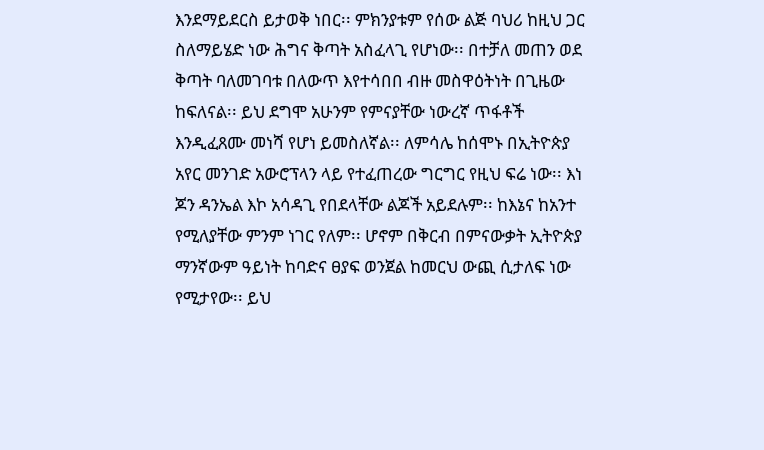እንደማይደርስ ይታወቅ ነበር፡፡ ምክንያቱም የሰው ልጅ ባህሪ ከዚህ ጋር ስለማይሄድ ነው ሕግና ቅጣት አስፈላጊ የሆነው፡፡ በተቻለ መጠን ወደ ቅጣት ባለመገባቱ በለውጥ እየተሳበበ ብዙ መስዋዕትነት በጊዜው ከፍለናል፡፡ ይህ ደግሞ አሁንም የምናያቸው ነውረኛ ጥፋቶች እንዲፈጸሙ መነሻ የሆነ ይመስለኛል፡፡ ለምሳሌ ከሰሞኑ በኢትዮጵያ አየር መንገድ አውሮፕላን ላይ የተፈጠረው ግርግር የዚህ ፍሬ ነው፡፡ እነ ጆን ዳንኤል እኮ አሳዳጊ የበደላቸው ልጆች አይደሉም፡፡ ከእኔና ከአንተ የሚለያቸው ምንም ነገር የለም፡፡ ሆኖም በቅርብ በምናውቃት ኢትዮጵያ ማንኛውም ዓይነት ከባድና ፀያፍ ወንጀል ከመርህ ውጪ ሲታለፍ ነው የሚታየው፡፡ ይህ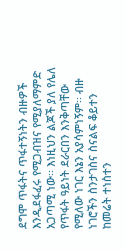ደግሞ ጥፋትና ጥፋተኝነትን ብዙዎች እንዲደፋፈሩ የሚጋብዝና የሚያለማምድ አጋጣሚ ነው፡፡ እነዚህን ልጆች ያለ የሌለ የጥፋት ዓይነት ደራርበን እንቅጣቸው የሚለው ነገር እኔን አያሳምነኝም፡፡ ብዙ ነገሮችን ስንታገስና ስናልፍ ቆይተን ከመሬት ተነስተን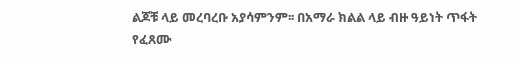ልጆቹ ላይ መረባረቡ አያሳምንም፡፡ በአማራ ክልል ላይ ብዙ ዓይነት ጥፋት የፈጸሙ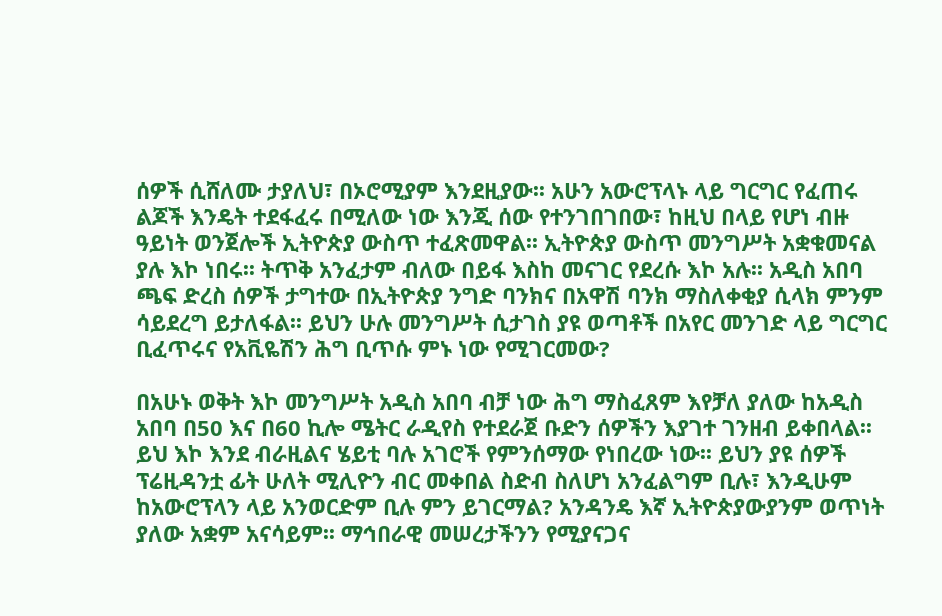ሰዎች ሲሸለሙ ታያለህ፣ በኦሮሚያም እንደዚያው፡፡ አሁን አውሮፕላኑ ላይ ግርግር የፈጠሩ ልጆች እንዴት ተደፋፈሩ በሚለው ነው እንጂ ሰው የተንገበገበው፣ ከዚህ በላይ የሆነ ብዙ ዓይነት ወንጀሎች ኢትዮጵያ ውስጥ ተፈጽመዋል፡፡ ኢትዮጵያ ውስጥ መንግሥት አቋቁመናል ያሉ እኮ ነበሩ፡፡ ትጥቅ አንፈታም ብለው በይፋ እስከ መናገር የደረሱ እኮ አሉ፡፡ አዲስ አበባ ጫፍ ድረስ ሰዎች ታግተው በኢትዮጵያ ንግድ ባንክና በአዋሽ ባንክ ማስለቀቂያ ሲላክ ምንም ሳይደረግ ይታለፋል፡፡ ይህን ሁሉ መንግሥት ሲታገስ ያዩ ወጣቶች በአየር መንገድ ላይ ግርግር ቢፈጥሩና የአቪዬሽን ሕግ ቢጥሱ ምኑ ነው የሚገርመው?

በአሁኑ ወቅት እኮ መንግሥት አዲስ አበባ ብቻ ነው ሕግ ማስፈጸም እየቻለ ያለው ከአዲስ አበባ በ50 እና በ60 ኪሎ ሜትር ራዲየስ የተደራጀ ቡድን ሰዎችን እያገተ ገንዘብ ይቀበላል፡፡ ይህ እኮ እንደ ብራዚልና ሄይቲ ባሉ አገሮች የምንሰማው የነበረው ነው፡፡ ይህን ያዩ ሰዎች ፕሬዚዳንቷ ፊት ሁለት ሚሊዮን ብር መቀበል ስድብ ስለሆነ አንፈልግም ቢሉ፣ እንዲሁም ከአውሮፕላን ላይ አንወርድም ቢሉ ምን ይገርማል? አንዳንዴ እኛ ኢትዮጵያውያንም ወጥነት ያለው አቋም አናሳይም፡፡ ማኅበራዊ መሠረታችንን የሚያናጋና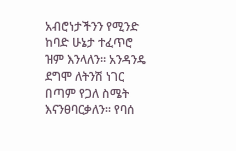አብሮነታችንን የሚንድ ከባድ ሁኔታ ተፈጥሮ ዝም እንላለን፡፡ አንዳንዴ ደግሞ ለትንሽ ነገር በጣም የጋለ ስሜት እናንፀባርቃለን፡፡ የባሰ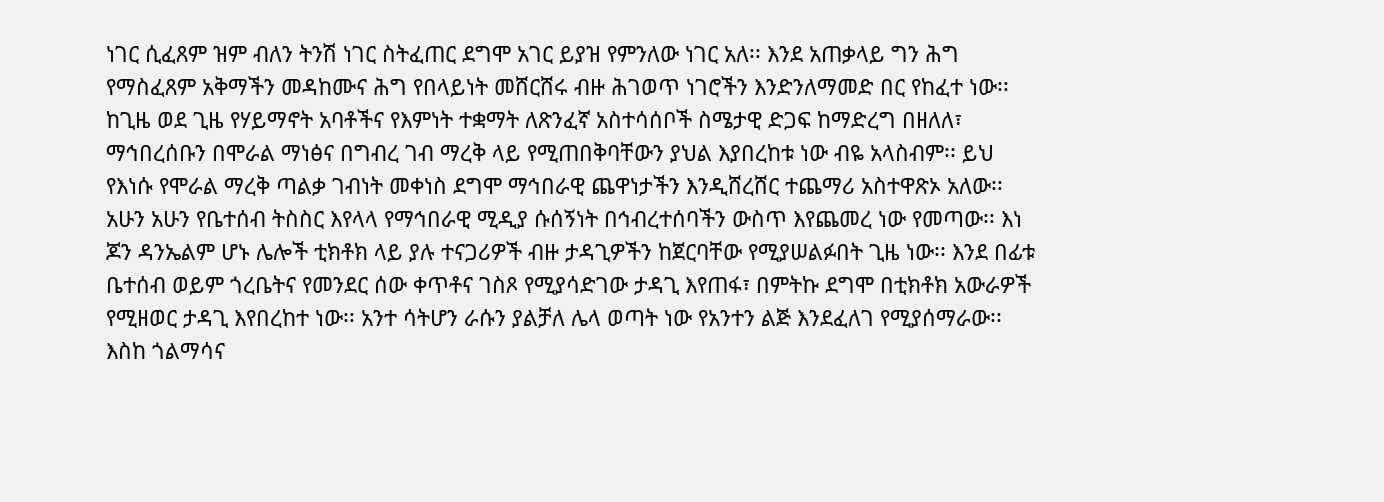ነገር ሲፈጸም ዝም ብለን ትንሽ ነገር ስትፈጠር ደግሞ አገር ይያዝ የምንለው ነገር አለ፡፡ እንደ አጠቃላይ ግን ሕግ የማስፈጸም አቅማችን መዳከሙና ሕግ የበላይነት መሸርሸሩ ብዙ ሕገወጥ ነገሮችን እንድንለማመድ በር የከፈተ ነው፡፡ ከጊዜ ወደ ጊዜ የሃይማኖት አባቶችና የእምነት ተቋማት ለጽንፈኛ አስተሳሰቦች ስሜታዊ ድጋፍ ከማድረግ በዘለለ፣ ማኅበረሰቡን በሞራል ማነፅና በግብረ ገብ ማረቅ ላይ የሚጠበቅባቸውን ያህል እያበረከቱ ነው ብዬ አላስብም፡፡ ይህ የእነሱ የሞራል ማረቅ ጣልቃ ገብነት መቀነስ ደግሞ ማኅበራዊ ጨዋነታችን እንዲሸረሸር ተጨማሪ አስተዋጽኦ አለው፡፡ አሁን አሁን የቤተሰብ ትስስር እየላላ የማኅበራዊ ሚዲያ ሱሰኝነት በኅብረተሰባችን ውስጥ እየጨመረ ነው የመጣው፡፡ እነ ጆን ዳንኤልም ሆኑ ሌሎች ቲክቶክ ላይ ያሉ ተናጋሪዎች ብዙ ታዳጊዎችን ከጀርባቸው የሚያሠልፉበት ጊዜ ነው፡፡ እንደ በፊቱ ቤተሰብ ወይም ጎረቤትና የመንደር ሰው ቀጥቶና ገስጾ የሚያሳድገው ታዳጊ እየጠፋ፣ በምትኩ ደግሞ በቲክቶክ አውራዎች የሚዘወር ታዳጊ እየበረከተ ነው፡፡ አንተ ሳትሆን ራሱን ያልቻለ ሌላ ወጣት ነው የአንተን ልጅ እንደፈለገ የሚያሰማራው፡፡ እስከ ጎልማሳና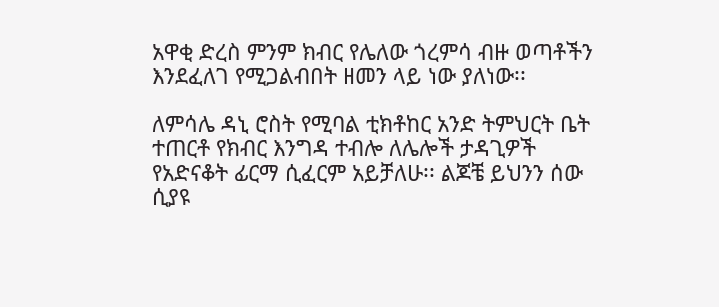አዋቂ ድረስ ምንም ክብር የሌለው ጎረምሳ ብዙ ወጣቶችን እንደፈለገ የሚጋልብበት ዘመን ላይ ነው ያለነው፡፡

ለምሳሌ ዳኒ ሮስት የሚባል ቲክቶከር አንድ ትምህርት ቤት ተጠርቶ የክብር እንግዳ ተብሎ ለሌሎች ታዳጊዎች የአድናቆት ፊርማ ሲፈርም አይቻለሁ፡፡ ልጆቼ ይህንን ሰው ሲያዩ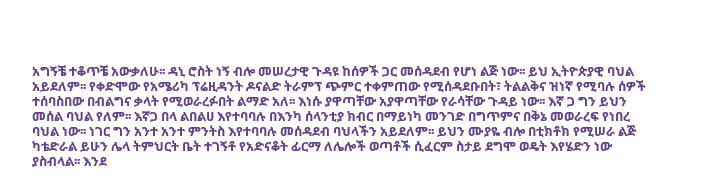አግኝቼ ተቆጥቼ አውቃለሁ፡፡ ዳኒ ሮስት ነኝ ብሎ መሠረታዊ ጉዳዩ ከሰዎች ጋር መሰዳደብ የሆነ ልጅ ነው፡፡ ይህ ኢትዮጵያዊ ባህል አይደለም፡፡ የቀድሞው የአሜሪካ ፕሬዚዳንት ዶናልድ ትራምፕ ጭምር ተቀምጠው የሚሰዳደቡበት፣ ትልልቅና ዝነኛ የሚባሉ ሰዎች ተሰባስበው በብልግና ቃላት የሚወራረፉበት ልማድ አለ፡፡ እነሱ ያዋጣቸው አያዋጣቸው የራሳቸው ጉዳይ ነው፡፡ እኛ ጋ ግን ይህን መሰል ባህል የለም፡፡ እኛጋ በላ ልበልሀ እየተባባሉ በእንካ ሰላንቲያ ክብር በማይነካ መንገድ በግጥምና በቅኔ መወራረፍ የነበረ ባህል ነው፡፡ ነገር ግን አንተ አንተ ምንትስ እየተባባሉ መሰዳደብ ባህላችን አይደለም፡፡ ይህን ሙያዬ ብሎ በቲክቶክ የሚሠራ ልጅ ካቴድራል ይሁን ሌላ ትምህርት ቤት ተገኝቶ የአድናቆት ፊርማ ለሌሎች ወጣቶች ሲፈርም ስታይ ደግሞ ወዴት እየሄድን ነው ያስብላል፡፡ እንደ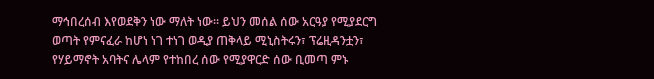ማኅበረሰብ እየወደቅን ነው ማለት ነው፡፡ ይህን መሰል ሰው አርዓያ የሚያደርግ ወጣት የምናፈራ ከሆነ ነገ ተነገ ወዲያ ጠቅላይ ሚኒስትሩን፣ ፕሬዚዳንቷን፣ የሃይማኖት አባትና ሌላም የተከበረ ሰው የሚያዋርድ ሰው ቢመጣ ምኑ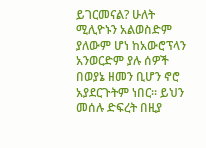ይገርመናል? ሁለት ሚሊዮኑን አልወስድም ያለውም ሆነ ከአውሮፕላን አንወርድም ያሉ ሰዎች በወያኔ ዘመን ቢሆን ኖሮ አያደርጉትም ነበር፡፡ ይህን መሰሉ ድፍረት በዚያ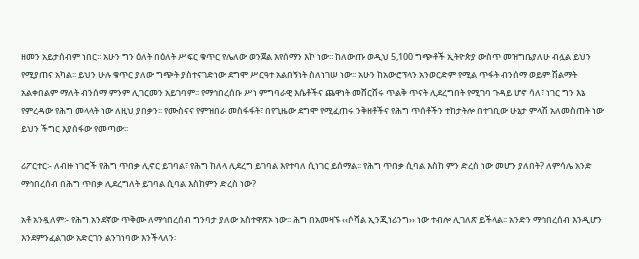ዘመን አይታሰብም ነበር፡፡ አሁን ግን ዕለት በዕለት ሥፍር ቁጥር የሌለው ወንጀል እየሰማን እኮ ነው፡፡ ከለውጡ ወዲህ 5,100 ግጭቶች ኢትዮጵያ ውስጥ መዝግቤያለሁ ብሏል ይህን የሚያጠና አካል፡፡ ይህን ሁሉ ቁጥር ያለው ግጭት ያስተናገድነው ደግሞ ሥርዓተ አልበኝነት ስለነገሠ ነው፡፡ አሁን ከአውሮፕላን አንወርድም የሚል ጥፋት ብንሰማ ወይም ሽልማት አልቀበልም ማለት ብንሰማ ምንም ሊገርመን አይገባም፡፡ የማኅበረሰቡ ሥነ ምግባራዊ እሴቶችና ጨዋነት መሸርሸሩ ጥልቅ ጥናት ሊደረግበት የሚገባ ጉዳይ ሆኖ ሳለ፣ ነገር ግን እኔ የምረዳው የሕግ መላላት ነው ለዚህ ያበቃን፡፡ የሙስናና የምዝበራ መስፋፋት፣ በየጊዜው ደግሞ የሚፈጠሩ ንቅዘቶችና የሕግ ጥሰቶችን ተከታትሎ በተገቢው ሁኔታ ምላሽ አለመስጠት ነው ይህን ችግር እያሰፋው የመጣው፡፡

ሪፖርተር፡- ለብዙ ነገሮች የሕግ ጥበቃ ሊኖር ይገባል፣ የሕግ ከለላ ሊደረግ ይገባል እየተባለ ሲነገር ይሰማል፡፡ የሕግ ጥበቃ ሲባል እስከ ምን ድረስ ነው መሆን ያለበት? ለምሳሌ አንድ ማኅበረሰብ በሕግ ጥበቃ ሊደረግለት ይገባል ሲባል እስከምን ድረስ ነው?

አቶ አንዷለም፡- የሕግ አንደኛው ጥቅሙ ለማኅበረሰብ ግንባታ ያለው አስተዋጽኦ ነው፡፡ ሕግ በአመዛኙ ‹‹ሶሻል ኢንጂነሪንግ›› ነው ተብሎ ሊገለጽ ይችላል፡፡ አንድን ማኅበረሰብ እንዲሆን እንደምንፈልገው አድርገን ልንገነባው እንችላለን፡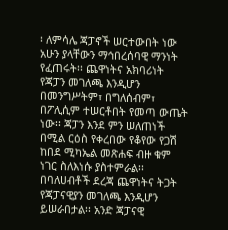፡ ለምሳሌ ጃፓኖች ሠርተውበት ነው አሁን ያላቸውን ማኅበረሰባዊ ማንነት የፈጠሩት፡፡ ጨዋነትና አክባሪነት የጃፓን መገለጫ እንዲሆን በመንግሥትም፣ በግለሰብም፣ በፖሊሲም ተሠርቶበት የመጣ ውጤት ነው፡፡ ጃፓን እንደ ምን ሠለጠነች በሚል ርዕስ የቀረበው የቆየው የጋሽ ከበደ ሚካኤል መጽሐፍ ብዙ ቁም ነገር ስለእነሱ ያስተምራል፡፡ በባለሀብቶች ደረጃ ጨዋነትና ትጋት የጃፓናዊያን መገለጫ እንዲሆን ይሠራበታል፡፡ አንድ ጃፓናዊ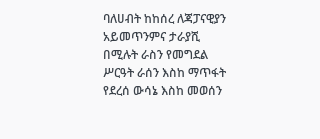ባለሀብት ከከሰረ ለጃፓናዊያን አይመጥንምና ታራያሺ በሚሉት ራስን የመግደል ሥርዓት ራሰን እስከ ማጥፋት የደረሰ ውሳኔ እስከ መወሰን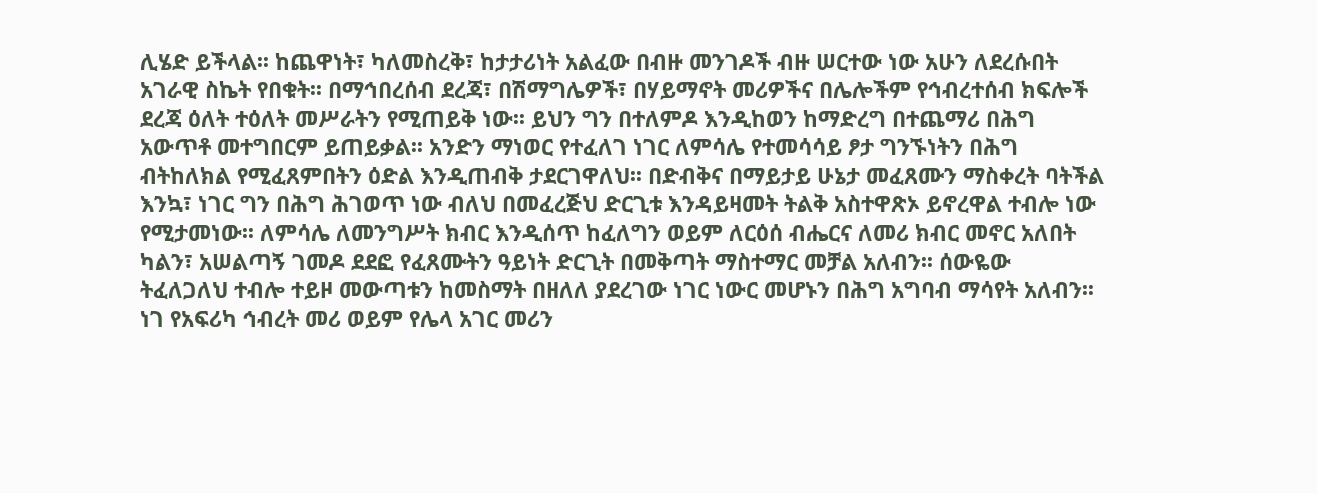ሊሄድ ይችላል፡፡ ከጨዋነት፣ ካለመስረቅ፣ ከታታሪነት አልፈው በብዙ መንገዶች ብዙ ሠርተው ነው አሁን ለደረሱበት አገራዊ ስኬት የበቁት፡፡ በማኅበረሰብ ደረጃ፣ በሽማግሌዎች፣ በሃይማኖት መሪዎችና በሌሎችም የኅብረተሰብ ክፍሎች ደረጃ ዕለት ተዕለት መሥራትን የሚጠይቅ ነው፡፡ ይህን ግን በተለምዶ እንዲከወን ከማድረግ በተጨማሪ በሕግ አውጥቶ መተግበርም ይጠይቃል፡፡ አንድን ማነወር የተፈለገ ነገር ለምሳሌ የተመሳሳይ ፆታ ግንኙነትን በሕግ ብትከለክል የሚፈጸምበትን ዕድል እንዲጠብቅ ታደርገዋለህ፡፡ በድብቅና በማይታይ ሁኔታ መፈጸሙን ማስቀረት ባትችል እንኳ፣ ነገር ግን በሕግ ሕገወጥ ነው ብለህ በመፈረጅህ ድርጊቱ እንዳይዛመት ትልቅ አስተዋጽኦ ይኖረዋል ተብሎ ነው የሚታመነው፡፡ ለምሳሌ ለመንግሥት ክብር እንዲሰጥ ከፈለግን ወይም ለርዕሰ ብሔርና ለመሪ ክብር መኖር አለበት ካልን፣ አሠልጣኝ ገመዶ ደደፎ የፈጸሙትን ዓይነት ድርጊት በመቅጣት ማስተማር መቻል አለብን፡፡ ሰውዬው ትፈለጋለህ ተብሎ ተይዞ መውጣቱን ከመስማት በዘለለ ያደረገው ነገር ነውር መሆኑን በሕግ አግባብ ማሳየት አለብን፡፡ ነገ የአፍሪካ ኅብረት መሪ ወይም የሌላ አገር መሪን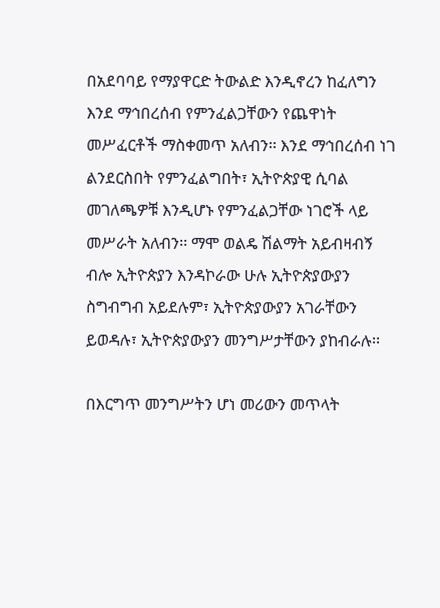በአደባባይ የማያዋርድ ትውልድ እንዲኖረን ከፈለግን እንደ ማኅበረሰብ የምንፈልጋቸውን የጨዋነት መሥፈርቶች ማስቀመጥ አለብን፡፡ እንደ ማኅበረሰብ ነገ ልንደርስበት የምንፈልግበት፣ ኢትዮጵያዊ ሲባል መገለጫዎቹ እንዲሆኑ የምንፈልጋቸው ነገሮች ላይ መሥራት አለብን፡፡ ማሞ ወልዴ ሽልማት አይብዛብኝ ብሎ ኢትዮጵያን እንዳኮራው ሁሉ ኢትዮጵያውያን ስግብግብ አይደሉም፣ ኢትዮጵያውያን አገራቸውን ይወዳሉ፣ ኢትዮጵያውያን መንግሥታቸውን ያከብራሉ፡፡

በእርግጥ መንግሥትን ሆነ መሪውን መጥላት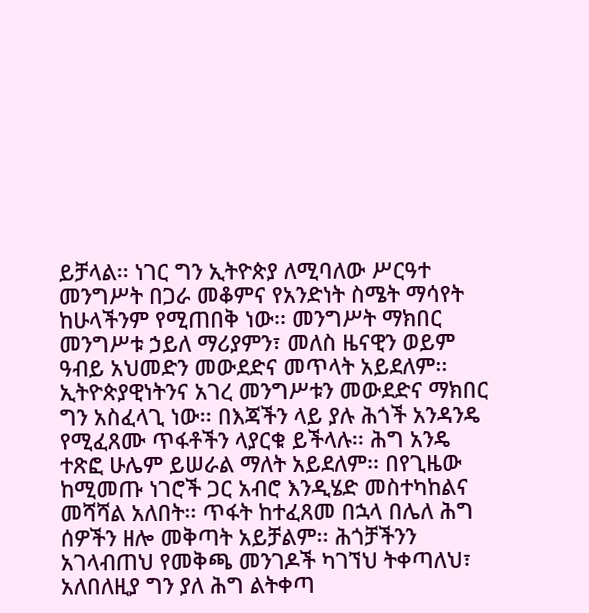ይቻላል፡፡ ነገር ግን ኢትዮጵያ ለሚባለው ሥርዓተ መንግሥት በጋራ መቆምና የአንድነት ስሜት ማሳየት ከሁላችንም የሚጠበቅ ነው፡፡ መንግሥት ማክበር መንግሥቱ ኃይለ ማሪያምን፣ መለስ ዜናዊን ወይም ዓብይ አህመድን መውደድና መጥላት አይደለም፡፡ ኢትዮጵያዊነትንና አገረ መንግሥቱን መውደድና ማክበር ግን አስፈላጊ ነው፡፡ በእጃችን ላይ ያሉ ሕጎች አንዳንዴ የሚፈጸሙ ጥፋቶችን ላያርቁ ይችላሉ፡፡ ሕግ አንዴ ተጽፎ ሁሌም ይሠራል ማለት አይደለም፡፡ በየጊዜው ከሚመጡ ነገሮች ጋር አብሮ እንዲሄድ መስተካከልና መሻሻል አለበት፡፡ ጥፋት ከተፈጸመ በኋላ በሌለ ሕግ ሰዎችን ዘሎ መቅጣት አይቻልም፡፡ ሕጎቻችንን አገላብጠህ የመቅጫ መንገዶች ካገኘህ ትቀጣለህ፣ አለበለዚያ ግን ያለ ሕግ ልትቀጣ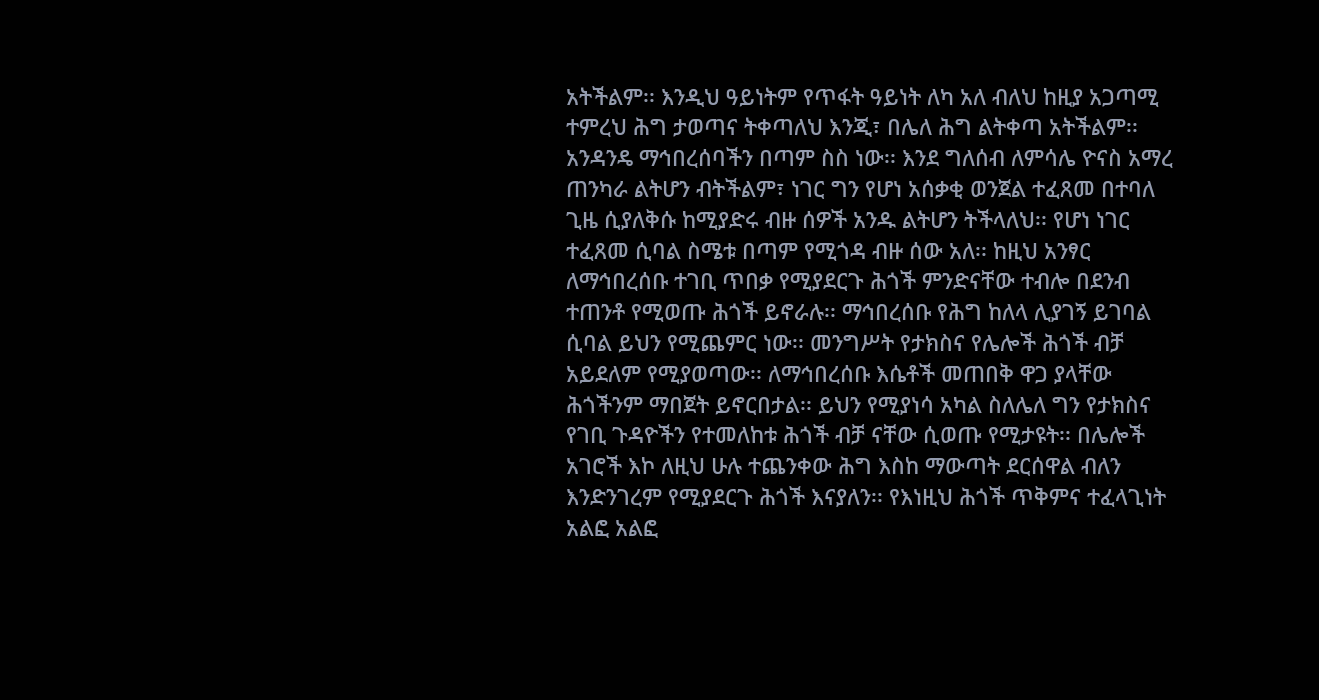አትችልም፡፡ እንዲህ ዓይነትም የጥፋት ዓይነት ለካ አለ ብለህ ከዚያ አጋጣሚ ተምረህ ሕግ ታወጣና ትቀጣለህ እንጂ፣ በሌለ ሕግ ልትቀጣ አትችልም፡፡ አንዳንዴ ማኅበረሰባችን በጣም ስስ ነው፡፡ እንደ ግለሰብ ለምሳሌ ዮናስ አማረ ጠንካራ ልትሆን ብትችልም፣ ነገር ግን የሆነ አሰቃቂ ወንጀል ተፈጸመ በተባለ ጊዜ ሲያለቅሱ ከሚያድሩ ብዙ ሰዎች አንዱ ልትሆን ትችላለህ፡፡ የሆነ ነገር ተፈጸመ ሲባል ስሜቱ በጣም የሚጎዳ ብዙ ሰው አለ፡፡ ከዚህ አንፃር ለማኅበረሰቡ ተገቢ ጥበቃ የሚያደርጉ ሕጎች ምንድናቸው ተብሎ በደንብ ተጠንቶ የሚወጡ ሕጎች ይኖራሉ፡፡ ማኅበረሰቡ የሕግ ከለላ ሊያገኝ ይገባል ሲባል ይህን የሚጨምር ነው፡፡ መንግሥት የታክስና የሌሎች ሕጎች ብቻ አይደለም የሚያወጣው፡፡ ለማኅበረሰቡ እሴቶች መጠበቅ ዋጋ ያላቸው ሕጎችንም ማበጀት ይኖርበታል፡፡ ይህን የሚያነሳ አካል ስለሌለ ግን የታክስና የገቢ ጉዳዮችን የተመለከቱ ሕጎች ብቻ ናቸው ሲወጡ የሚታዩት፡፡ በሌሎች አገሮች እኮ ለዚህ ሁሉ ተጨንቀው ሕግ እስከ ማውጣት ደርሰዋል ብለን እንድንገረም የሚያደርጉ ሕጎች እናያለን፡፡ የእነዚህ ሕጎች ጥቅምና ተፈላጊነት አልፎ አልፎ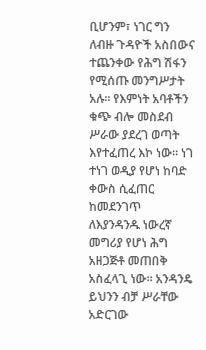ቢሆንም፣ ነገር ግን ለብዙ ጉዳዮች አስበውና ተጨንቀው የሕግ ሽፋን የሚሰጡ መንግሥታት አሉ፡፡ የእምነት አባቶችን ቁጭ ብሎ መስደብ ሥራው ያደረገ ወጣት እየተፈጠረ እኮ ነው፡፡ ነገ ተነገ ወዲያ የሆነ ከባድ ቀውስ ሲፈጠር ከመደንገጥ ለእያንዳንዱ ነውረኛ መግሪያ የሆነ ሕግ አዘጋጅቶ መጠበቅ አስፈላጊ ነው፡፡ አንዳንዴ ይህንን ብቻ ሥራቸው አድርገው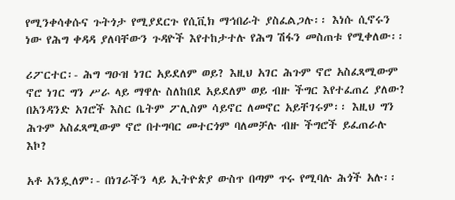የሚንቀሳቀሱና ጉትጎታ የሚያደርጉ የሲቪክ ማኅበራት ያስፈልጋሉ፡፡ እነሱ ሲኖሩን ነው የሕግ ቀዳዳ ያለባቸውን ጉዳዮች እየተከታተሉ የሕግ ሽፋን መስጠቱ የሚቀለው፡፡

ሪፖርተር፡- ሕግ ግዑዝ ነገር አይደለም ወይ? እዚህ አገር ሕጉም ኖሮ አስፈጻሚውም ኖሮ ነገር ግን ሥራ ላይ ማዋሉ ስለከበደ አይደለም ወይ ብዙ ችግር እየተፈጠረ ያለው? በአንዳንድ አገሮች እስር ቤትም ፖሊስም ሳይኖር ለመኖር አይቸገሩም፡፡ እዚህ ግን ሕጉም አስፈጻሚውም ኖሮ በተግባር መተርጎም ባለመቻሉ ብዙ ችግሮች ይፈጠራሉ እኮ?

አቶ አንዷለም፡- በነገራችን ላይ ኢትዮጵያ ውስጥ በጣም ጥሩ የሚባሉ ሕጎች አሉ፡፡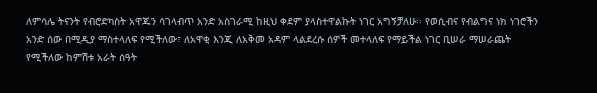ለምሳሌ ትናንት የብሮድካስት አዋጁን ሳገላብጥ አንድ አስገራሚ ከዚህ ቀደም ያላስተዋልኩት ነገር አግኝቻለሁ፡፡ የወሲብና የብልግና ነክ ነገሮችን አንድ ሰው በሚዲያ ማስተላለፍ የሚችለው፣ ለአዋቂ እንጂ ለአቅመ አዳም ላልደረሱ ሰዎች መተላለፍ የማይችል ነገር ቢሠራ ማሠራጨት የሚችለው ከምሽቱ አራት ሰዓት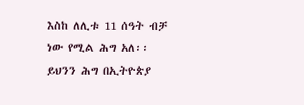እስከ ለሊቱ 11 ሰዓት ብቻ ነው የሚል ሕግ አለ፡፡ ይህንን ሕግ በኢትዮጵያ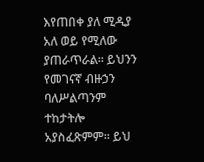እየጠበቀ ያለ ሚዲያ አለ ወይ የሚለው ያጠራጥራል፡፡ ይህንን የመገናኛ ብዙኃን ባለሥልጣንም ተከታትሎ አያስፈጽምም፡፡ ይህ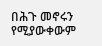በሕጉ መኖሩን የሚያውቀውም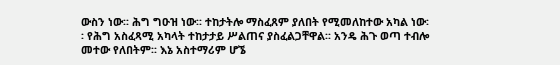ውስን ነው፡፡ ሕግ ግዑዝ ነው፡፡ ተከታትሎ ማስፈጸም ያለበት የሚመለከተው አካል ነው፡፡ የሕግ አስፈጻሚ አካላት ተከታታይ ሥልጠና ያስፈልጋቸዋል፡፡ አንዴ ሕጉ ወጣ ተብሎ መተው የለበትም፡፡ እኔ አስተማሪም ሆኜ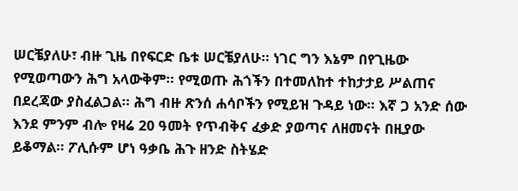ሠርቼያለሁ፣ ብዙ ጊዜ በየፍርድ ቤቱ ሠርቼያለሁ፡፡ ነገር ግን እኔም በየጊዜው የሚወጣውን ሕግ አላውቅም፡፡ የሚወጡ ሕጎችን በተመለከተ ተከታታይ ሥልጠና በደረጃው ያስፈልጋል፡፡ ሕግ ብዙ ጽንሰ ሐሳቦችን የሚይዝ ጉዳይ ነው፡፡ እኛ ጋ አንድ ሰው እንደ ምንም ብሎ የዛሬ 20 ዓመት የጥብቅና ፈቃድ ያወጣና ለዘመናት በዚያው ይቆማል፡፡ ፖሊሱም ሆነ ዓቃቤ ሕጉ ዘንድ ስትሄድ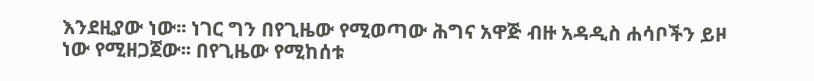እንደዚያው ነው፡፡ ነገር ግን በየጊዜው የሚወጣው ሕግና አዋጅ ብዙ አዳዲስ ሐሳቦችን ይዞ ነው የሚዘጋጀው፡፡ በየጊዜው የሚከሰቱ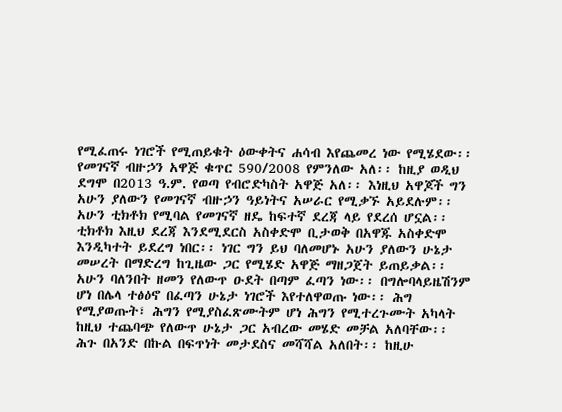የሚፈጠሩ ነገሮች የሚጠይቁት ዕውቀትና ሐሳብ እየጨመረ ነው የሚሄደው፡፡ የመገናኛ ብዙኃን አዋጅ ቁጥር 590/2008 የምንለው አለ፡፡ ከዚያ ወዲህ ደግሞ በ2013 ዓ.ም. የወጣ የብሮድካስት አዋጅ አለ፡፡ እነዚህ አዋጆች ግን አሁን ያለውን የመገናኛ ብዙኃን ዓይነትና አሠራር የሚቃኙ አይደሉም፡፡ አሁን ቲክቶክ የሚባል የመገናኛ ዘዴ ከፍተኛ ደረጃ ላይ የደረሰ ሆኗል፡፡ ቲክቶክ እዚህ ደረጃ እንደሚደርስ አስቀድሞ ቢታወቅ በአዋጁ አስቀድሞ እንዲካተት ይደረግ ነበር፡፡ ነገር ግን ይህ ባለመሆኑ አሁን ያለውን ሁኔታ መሠረት በማድረግ ከጊዜው ጋር የሚሄድ አዋጅ ማዘጋጀት ይጠይቃል፡፡ አሁን ባለንበት ዘመን የለውጥ ዑደት በጣም ፈጣን ነው፡፡ በግሎባላይዜሽንም ሆነ በሌላ ተፅዕኖ በፈጣን ሁኔታ ነገሮች እየተለዋወጡ ነው፡፡ ሕግ የሚያወጡት፣ ሕግን የሚያስፈጽሙትም ሆነ ሕግን የሚተረጉሙት አካላት ከዚህ ተጨባጭ የለውጥ ሁኔታ ጋር አብረው መሄድ መቻል አለባቸው፡፡ ሕጉ በአንድ በኩል በፍጥነት መታደስና መሻሻል አለበት፡፡ ከዚሁ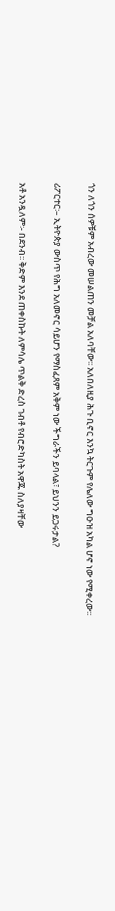ጎን ለጎን ሰዎቹም አብረው መሠልጠን መቻል አለባቸው፡፡ አለበለዚያ ሕጉ ቢኖር እንኳ ትርጉም የሌለው ግዑዝ አካል ሆኖ ነው የሚቀረው፡፡

ሪፖርተር፡– ኢትዮጵያ ውስጥ የሕግ አለመኖር ሳይሆን የማስፈጸም አቅም ነው ችግራችን ይባላል፣ ይህንን ይጋሩታል?

አቶ አንዷለም፡- በደንብ፡፡ ቅድም እንደ ጠቀስኩት ለምሳሌ ጥልቅ ድረስ ገብቶ የብሮድካስት አዋጁ ስለያዛቸው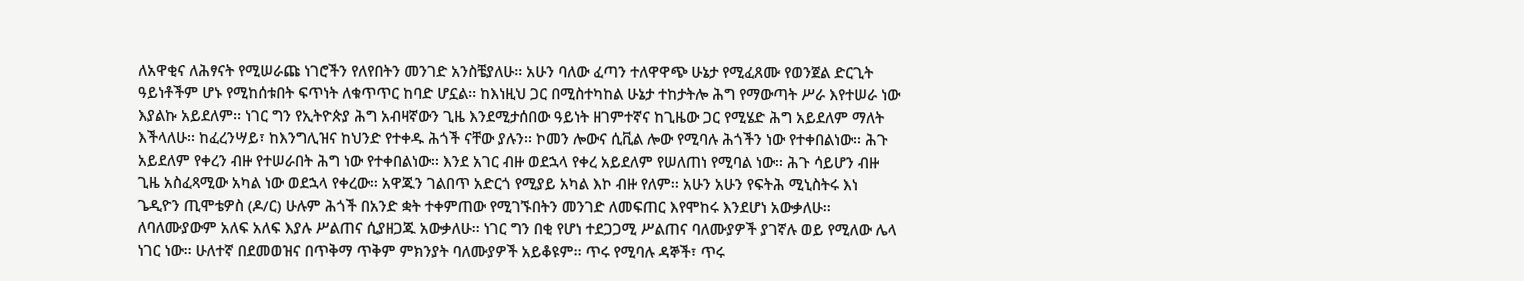ለአዋቂና ለሕፃናት የሚሠራጩ ነገሮችን የለየበትን መንገድ አንስቼያለሁ፡፡ አሁን ባለው ፈጣን ተለዋዋጭ ሁኔታ የሚፈጸሙ የወንጀል ድርጊት ዓይነቶችም ሆኑ የሚከሰቱበት ፍጥነት ለቁጥጥር ከባድ ሆኗል፡፡ ከእነዚህ ጋር በሚስተካከል ሁኔታ ተከታትሎ ሕግ የማውጣት ሥራ እየተሠራ ነው እያልኩ አይደለም፡፡ ነገር ግን የኢትዮጵያ ሕግ አብዛኛውን ጊዜ እንደሚታሰበው ዓይነት ዘገምተኛና ከጊዜው ጋር የሚሄድ ሕግ አይደለም ማለት እችላለሁ፡፡ ከፈረንሣይ፣ ከእንግሊዝና ከህንድ የተቀዱ ሕጎች ናቸው ያሉን፡፡ ኮመን ሎውና ሲቪል ሎው የሚባሉ ሕጎችን ነው የተቀበልነው፡፡ ሕጉ አይደለም የቀረን ብዙ የተሠራበት ሕግ ነው የተቀበልነው፡፡ እንደ አገር ብዙ ወደኋላ የቀረ አይደለም የሠለጠነ የሚባል ነው፡፡ ሕጉ ሳይሆን ብዙ ጊዜ አስፈጻሚው አካል ነው ወደኋላ የቀረው፡፡ አዋጁን ገልበጥ አድርጎ የሚያይ አካል እኮ ብዙ የለም፡፡ አሁን አሁን የፍትሕ ሚኒስትሩ እነ ጌዲዮን ጢሞቴዎስ (ዶ/ር) ሁሉም ሕጎች በአንድ ቋት ተቀምጠው የሚገኙበትን መንገድ ለመፍጠር እየሞከሩ እንደሆነ አውቃለሁ፡፡ ለባለሙያውም አለፍ አለፍ እያሉ ሥልጠና ሲያዘጋጁ አውቃለሁ፡፡ ነገር ግን በቂ የሆነ ተደጋጋሚ ሥልጠና ባለሙያዎች ያገኛሉ ወይ የሚለው ሌላ ነገር ነው፡፡ ሁለተኛ በደመወዝና በጥቅማ ጥቅም ምክንያት ባለሙያዎች አይቆዩም፡፡ ጥሩ የሚባሉ ዳኞች፣ ጥሩ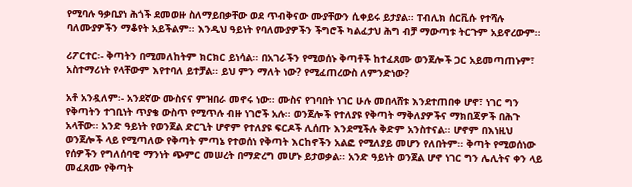የሚባሉ ዓቃቢያነ ሕጎች ደመወዙ ስለማይበቃቸው ወደ ጥብቅናው ሙያቸውን ሲቀይሩ ይታያል፡፡ ፐብሊክ ሰርቪሱ የተሻሉ ባለሙያዎችን ማቆየት አይችልም፡፡ እንዲህ ዓይነት የባለሙያዎችን ችግሮች ካልፈታህ ሕግ ብቻ ማውጣቱ ትርጉም አይኖረውም፡፡

ሪፖርተር፡- ቅጣትን በሚመለከትም ክርክር ይነሳል፡፡ በአገራችን የሚወሰኑ ቅጣቶች ከተፈጸሙ ወንጀሎች ጋር አይመጣጠኑም፣ አስተማሪነት የላቸውም እየተባለ ይተቻል፡፡ ይህ ምን ማለት ነው? የሚፈጠረውስ ለምንድነው?

አቶ አንዷለም፡- አንደኛው ሙስናና ምዝበራ መኖሩ ነው፡፡ ሙስና የገባበት ነገር ሁሉ መበላሸቱ እንደተጠበቀ ሆኖ፣ ነገር ግን የቅጣትን ተገቢነት ጥያቄ ውስጥ የሚጥሉ ብዙ ነገሮች አሉ፡፡ ወንጀሎች የተለያዩ የቅጣት ማቅለያዎችና ማክበጃዎች በሕጉ አላቸው፡፡ አንድ ዓይነት የወንጀል ድርጊት ሆኖም የተለያዩ ፍርዶች ሊሰጡ እንደሚችሉ ቅድም አንስተናል፡፡ ሆኖም በእነዚህ ወንጀሎች ላይ የሚጣለው የቅጣት ምጣኔ የተወሰነ የቅጣት እርከኖችን አልፎ የሚለያይ መሆን የለበትም፡፡ ቅጣት የሚወሰነው የሰዎችን የግለሰባዊ ማንነት ጭምር መሠረት በማድረግ መሆኑ ይታወቃል፡፡ አንድ ዓይነት ወንጀል ሆኖ ነገር ግን ሌሊትና ቀን ላይ መፈጸሙ የቅጣት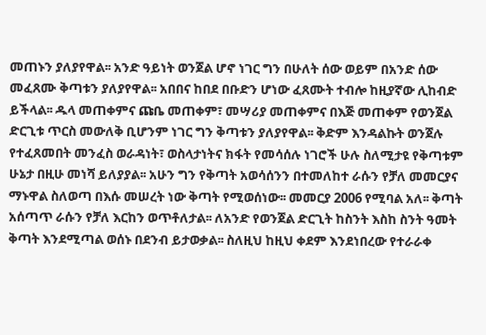መጠኑን ያለያየዋል፡፡ አንድ ዓይነት ወንጀል ሆኖ ነገር ግን በሁለት ሰው ወይም በአንድ ሰው መፈጸሙ ቅጣቱን ያለያየዋል፡፡ አበበና ከበደ በቡድን ሆነው ፈጸሙት ተብሎ ከዚያኛው ሊከብድ ይችላል፡፡ ዱላ መጠቀምና ጩቤ መጠቀም፣ መሣሪያ መጠቀምና በእጅ መጠቀም የወንጀል ድርጊቱ ጥርስ መውለቅ ቢሆንም ነገር ግን ቅጣቱን ያለያየዋል፡፡ ቅድም እንዳልኩት ወንጀሉ የተፈጸመበት መንፈስ ወራዳነት፣ ወስላታነትና ክፋት የመሳሰሉ ነገሮች ሁሉ ስለሚታዩ የቅጣቱም ሁኔታ በዚሁ መነሻ ይለያያል፡፡ አሁን ግን የቅጣት አወሳሰንን በተመለከተ ራሱን የቻለ መመርያና ማኑዋል ስለወጣ በእሱ መሠረት ነው ቅጣት የሚወሰነው፡፡ መመርያ 2006 የሚባል አለ፡፡ ቅጣት አሰጣጥ ራሱን የቻለ እርከን ወጥቶለታል፡፡ ለአንድ የወንጀል ድርጊት ከስንት እስከ ስንት ዓመት ቅጣት እንደሚጣል ወሰኑ በደንብ ይታወቃል፡፡ ስለዚህ ከዚህ ቀደም እንደነበረው የተራራቀ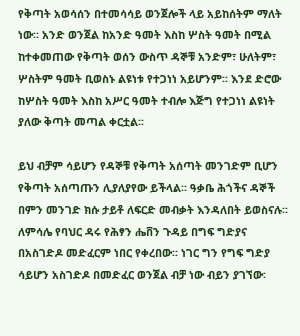የቅጣት አወሳሰን በተመሳሳይ ወንጀሎች ላይ አይከሰትም ማለት ነው፡፡ አንድ ወንጀል ከአንድ ዓመት እስከ ሦስት ዓመት በሚል ከተቀመጠው የቅጣት ወሰን ውስጥ ዳኞቹ አንድም፣ ሁለትም፣ ሦስትም ዓመት ቢወስኑ ልዩነቱ የተጋነነ አይሆንም፡፡ እንደ ድሮው ከሦስት ዓመት እስከ አሥር ዓመት ተብሎ እጅግ የተጋነነ ልዩነት ያለው ቅጣት መጣል ቀርቷል፡፡

ይህ ብቻም ሳይሆን የዳኞቹ የቅጣት አሰጣት መንገድም ቢሆን የቅጣት አሰጣጡን ሊያለያየው ይችላል፡፡ ዓቃቤ ሕጎችና ዳኞች በምን መንገድ ክሱ ታይቶ ለፍርድ መብቃት እንዳለበት ይወስናሉ፡፡ ለምሳሌ የባህር ዳሩ የሕፃን ሔቨን ጉዳይ በግፍ ግድያና በአስገድዶ መድፈርም ነበር የቀረበው፡፡ ነገር ግን የግፍ ግድያ ሳይሆን አስገድዶ በመድፈር ወንጀል ብቻ ነው ብይን ያገኘው፡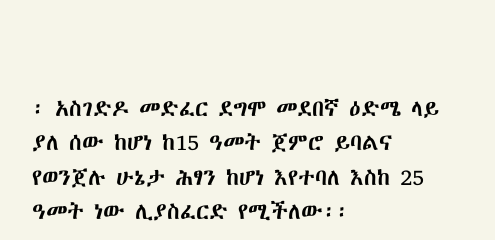፡ አስገድዶ መድፈር ደግሞ መደበኛ ዕድሜ ላይ ያለ ሰው ከሆነ ከ15 ዓመት ጀምሮ ይባልና የወንጀሉ ሁኔታ ሕፃን ከሆነ እየተባለ እስከ 25 ዓመት ነው ሊያስፈርድ የሚችለው፡፡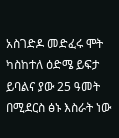አስገድዶ መድፈሩ ሞት ካስከተለ ዕድሜ ይፍታ ይባልና ያው 25 ዓመት በሚደርስ ፅኑ እስራት ነው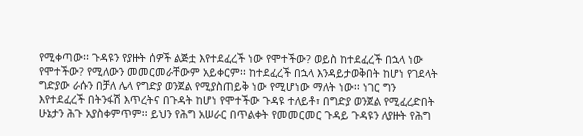የሚቀጣው፡፡ ጉዳዩን የያዙት ሰዎች ልጅቷ እየተደፈረች ነው የሞተችው? ወይስ ከተደፈረች በኋላ ነው የሞተችው? የሚለውን መመርመራቸውም አይቀርም፡፡ ከተደፈረች በኋላ እንዳይታወቅበት ከሆነ የገደላት ግድያው ራሱን በቻለ ሌላ የግድያ ወንጀል የሚያስጠይቅ ነው የሚሆነው ማለት ነው፡፡ ነገር ግን እየተደፈረች በትንፋሽ እጥረትና በጉዳት ከሆነ የሞተችው ጉዳዩ ተለይቶ፣ በግድያ ወንጀል የሚፈረድበት ሁኔታን ሕጉ አያስቀምጥም፡፡ ይህን የሕግ አሠራር በጥልቀት የመመርመር ጉዳይ ጉዳዩን ለያዙት የሕግ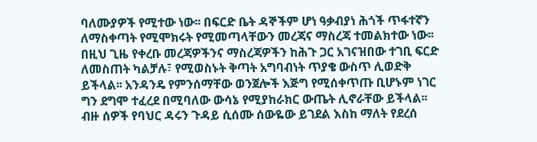ባለሙያዎች የሚተው ነው፡፡ በፍርድ ቤት ዳኞችም ሆነ ዓቃብያነ ሕጎች ጥፋተኛን ለማስቀጣት የሚሞክሩት የሚመጣላቸውን መረጃና ማስረጃ ተመልክተው ነው፡፡ በዚህ ጊዜ የቀረቡ መረጃዎችንና ማስረጃዎችን ከሕጉ ጋር አገናዝበው ተገቢ ፍርድ ለመስጠት ካልቻሉ፣ የሚወስኑት ቅጣት አግባብነት ጥያቄ ውስጥ ሊወድቅ ይችላል፡፡ አንዳንዴ የምንሰማቸው ወንጀሎች እጅግ የሚሰቀጥጡ ቢሆኑም ነገር ግን ደግሞ ተፈረደ በሚባለው ውሳኔ የሚያከራክር ውጤት ሊኖራቸው ይችላል፡፡ ብዙ ሰዎች የባህር ዳሩን ጉዳይ ሲሰሙ ሰውዬው ይገደል እስከ ማለት የደረሰ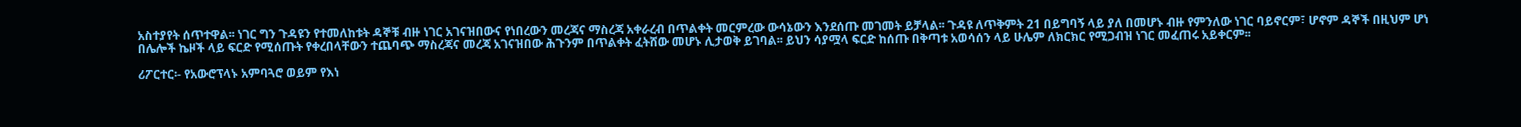አስተያየት ሰጥተዋል፡፡ ነገር ግን ጉዳዩን የተመለከቱት ዳኞቹ ብዙ ነገር አገናዝበውና የነበረውን መረጃና ማስረጃ አቀራረብ በጥልቀት መርምረው ውሳኔውን እንደሰጡ መገመት ይቻላል፡፡ ጉዳዩ ለጥቅምት 21 በይግባኝ ላይ ያለ በመሆኑ ብዙ የምንለው ነገር ባይኖርም፣ ሆኖም ዳኞች በዚህም ሆነ በሌሎች ኬዞች ላይ ፍርድ የሚሰጡት የቀረበላቸውን ተጨባጭ ማስረጃና መረጃ አገናዝበው ሕጉንም በጥልቀት ፈትሸው መሆኑ ሊታወቅ ይገባል፡፡ ይህን ሳያሟላ ፍርድ ከሰጡ በቅጣቱ አወሳሰን ላይ ሁሌም ለክርክር የሚጋብዝ ነገር መፈጠሩ አይቀርም፡፡

ሪፖርተር፡- የአውሮፕላኑ አምባጓሮ ወይም የእነ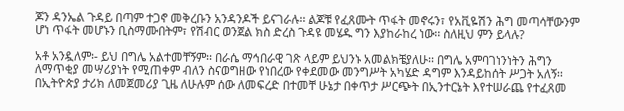ጆን ዳንኤል ጉዳይ በጣም ተጋኖ መቅረቡን አንዳንዶች ይናገራሉ፡፡ ልጆቹ የፈጸሙት ጥፋት መኖሩን፣ የአቪዬሽን ሕግ መጣሳቸውንም ሆነ ጥፋት መሆኑን ቢስማሙበትም፣ የሽብር ወንጀል ክስ ድረስ ጉዳዩ መሄዱ ግን እያከራከረ ነው፡፡ ስለዚህ ምን ይላሉ?

አቶ አንዷለም፡- ይህ በግሌ አልተመቸኝም፡፡ በራሴ ማኅበራዊ ገጽ ላይም ይህንኑ አመልክቼያለሁ፡፡ በግሌ አምባገነንነትን ሕግን ለማጥቂያ መሣሪያነት የሚጠቀም ብለን ስናወግዘው የነበረው የቀደመው መንግሥት አካሄድ ዳግም እንዳይከሰት ሥጋት አለኝ፡፡ በኢትዮጵያ ታሪክ ለመጀመሪያ ጊዜ ለሁሉም ሰው ለመፍረድ በተመቸ ሁኔታ በቀጥታ ሥርጭት በኢንተርኔት እየተሠራጨ የተፈጸመ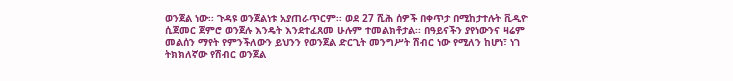ወንጀል ነው፡፡ ጉዳዩ ወንጀልነቱ አያጠራጥርም፡፡ ወደ 27 ሺሕ ሰዎች በቀጥታ በሚከታተሉት ቪዲዮ ሲጀመር ጀምሮ ወንጀሉ እንዴት እንደተፈጸመ ሁሉም ተመልክቶታል፡፡ በዓይናችን ያየነውንና ዛሬም መልሰን ማየት የምንችለውን ይህንን የወንጀል ድርጊት መንግሥት ሽብር ነው የሚለን ከሆነ፣ ነገ ትክክለኛው የሽብር ወንጀል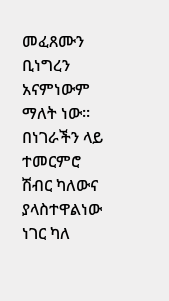መፈጸሙን ቢነግረን አናምነውም ማለት ነው፡፡ በነገራችን ላይ ተመርምሮ ሽብር ካለውና ያላስተዋልነው ነገር ካለ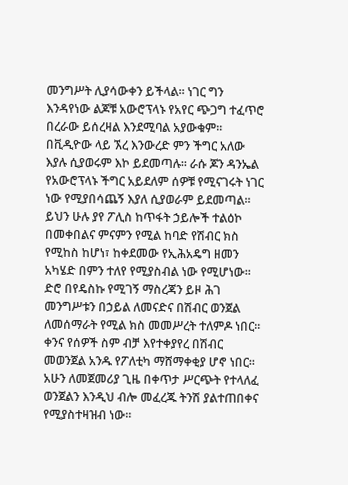መንግሥት ሊያሳውቀን ይችላል፡፡ ነገር ግን እንዳየነው ልጆቹ አውሮፕላኑ የአየር ጭጋግ ተፈጥሮ በረራው ይሰረዛል እንደሚባል አያውቁም፡፡ በቪዲዮው ላይ ኧረ እንውረድ ምን ችግር አለው እያሉ ሲያወሩም እኮ ይደመጣሉ፡፡ ራሱ ጆን ዳንኤል የአውሮፕላኑ ችግር አይደለም ሰዎቹ የሚናገሩት ነገር ነው የሚያበሳጨኝ እያለ ሲያወራም ይደመጣል፡፡ ይህን ሁሉ ያየ ፖሊስ ከጥፋት ኃይሎች ተልዕኮ በመቀበልና ምናምን የሚል ከባድ የሽብር ክስ የሚከስ ከሆነ፣ ከቀደመው የኢሕአዴግ ዘመን አካሄድ በምን ተለየ የሚያስብል ነው የሚሆነው፡፡ ድሮ በየዴስኩ የሚገኝ ማስረጃን ይዞ ሕገ መንግሥቱን በኃይል ለመናድና በሽብር ወንጀል ለመሰማራት የሚል ክስ መመሥረት ተለምዶ ነበር፡፡ ቀንና የሰዎች ስም ብቻ እየተቀያየረ በሽብር መወንጀል አንዱ የፖለቲካ ማሸማቀቂያ ሆኖ ነበር፡፡ አሁን ለመጀመሪያ ጊዜ በቀጥታ ሥርጭት የተላለፈ ወንጀልን እንዲህ ብሎ መፈረጁ ትንሽ ያልተጠበቀና የሚያስተዛዝብ ነው፡፡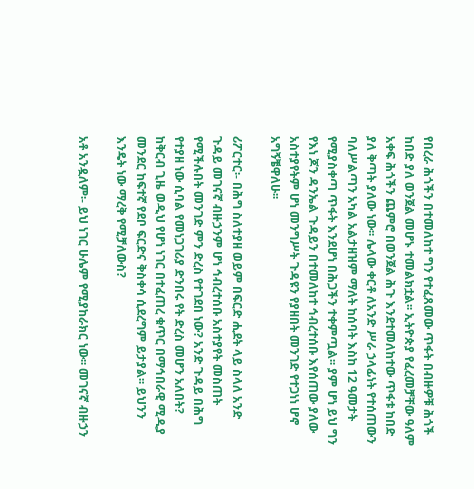የበረራ ሕጎችን በተመለከተ ግን የተፈጸመው ጥፋት በብዙዎቹ ሕጎች ከበድ ያለ ወንጀል መሆኑ ተመልክቷል፡፡ ኢትዮጵያ የፈረመቻቸው ዓለም አቀፍ ሕጎችን ጨምሮ በወንጀል ሕጉ እንደተመለከተው ጥፋቱ ከበድ ያለ ቅጣት ያለው ነው፡፡ ሌላው ቀርቶ ለአንድ ሥራ ኃላፊነት የተሰጠውን ባለሥልጣን አካል አልታዘዝም ማለት ከሰባት እስከ 12 ዓመታት የሚያስቀጣ ጥፋት እንደሆነ በሕጋችን ተቀምጧል፡፡ ያም ሆነ ይህ ግን የእነ ጆን ዳንኤል ጉዳይን በተመለከተ ኅብረተሰቡ እየሰጠው ያለው አስተያየትም ሆነ መንግሥት ጉዳዩን የያዘበት መንገድ የተጋነነ ሆኖ አግኝቼዋለሁ፡፡

ሪፖርተር፡- በሕግ ስለተያዘ ወይም በፍርድ ሒደት ላይ ስላለ አንድ ጉዳይ መገናኛ ብዙኃንም ሆነ ኅብረተሰቡ አስተያየት መስጠት የሚችሉበት መንገድ ምን ድረስ የተገደበ ነው? አንድ ጉዳይ በሕግ የተያዘ ነው ሲባል የመነጋገሪያ ድንበሩ የት ድረስ መሆን አለበት? ከቅርብ ጊዜ ወዲህ የሆነ ነገር በተፈጠረ ቁጥር በማኅበራዊ ሚዲያ መንደር ከፍተኛ የደቦ ፍርድና ቅስቀሳ ሲደረግም ይታያል፡፡ ይህንን እንዴት ነው ማረቅ የሚቻለውስ?

አቶ አንዷለም፡- ይህ ነገር ሁሌም የሚያከራክር ነው፡፡ መገናኛ ብዙኃን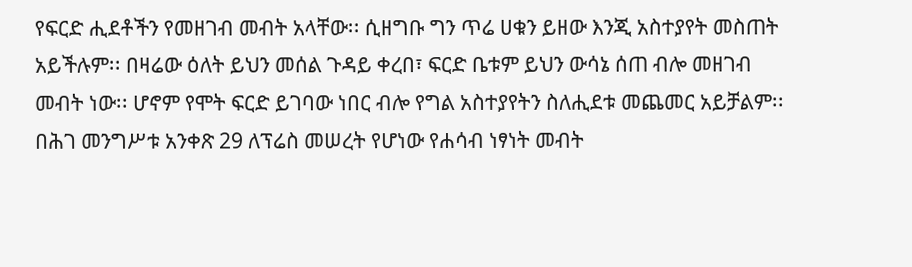የፍርድ ሒደቶችን የመዘገብ መብት አላቸው፡፡ ሲዘግቡ ግን ጥሬ ሀቁን ይዘው እንጂ አስተያየት መስጠት አይችሉም፡፡ በዛሬው ዕለት ይህን መሰል ጉዳይ ቀረበ፣ ፍርድ ቤቱም ይህን ውሳኔ ሰጠ ብሎ መዘገብ መብት ነው፡፡ ሆኖም የሞት ፍርድ ይገባው ነበር ብሎ የግል አስተያየትን ስለሒደቱ መጨመር አይቻልም፡፡ በሕገ መንግሥቱ አንቀጽ 29 ለፕሬስ መሠረት የሆነው የሐሳብ ነፃነት መብት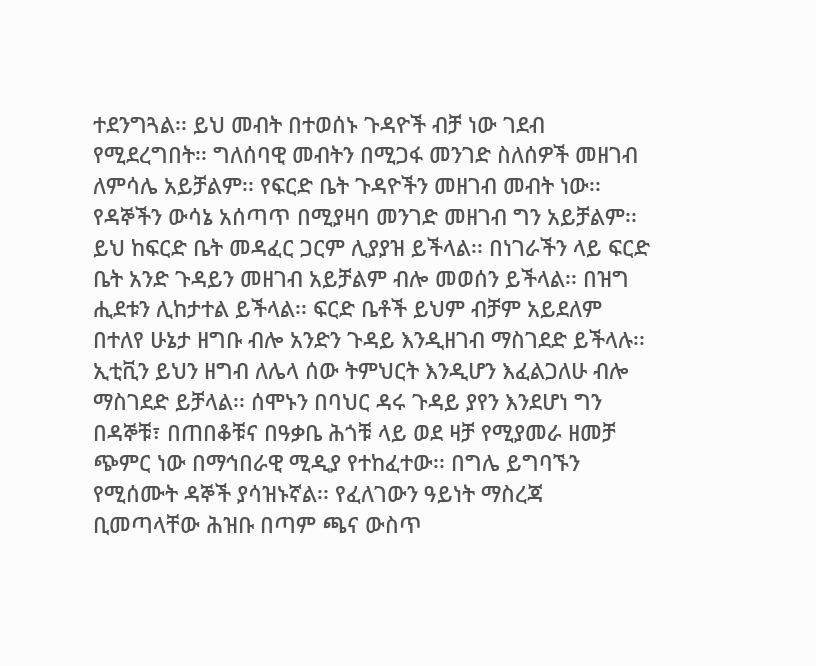ተደንግጓል፡፡ ይህ መብት በተወሰኑ ጉዳዮች ብቻ ነው ገደብ የሚደረግበት፡፡ ግለሰባዊ መብትን በሚጋፋ መንገድ ስለሰዎች መዘገብ ለምሳሌ አይቻልም፡፡ የፍርድ ቤት ጉዳዮችን መዘገብ መብት ነው፡፡ የዳኞችን ውሳኔ አሰጣጥ በሚያዛባ መንገድ መዘገብ ግን አይቻልም፡፡ ይህ ከፍርድ ቤት መዳፈር ጋርም ሊያያዝ ይችላል፡፡ በነገራችን ላይ ፍርድ ቤት አንድ ጉዳይን መዘገብ አይቻልም ብሎ መወሰን ይችላል፡፡ በዝግ ሒደቱን ሊከታተል ይችላል፡፡ ፍርድ ቤቶች ይህም ብቻም አይደለም በተለየ ሁኔታ ዘግቡ ብሎ አንድን ጉዳይ እንዲዘገብ ማስገደድ ይችላሉ፡፡ ኢቲቪን ይህን ዘግብ ለሌላ ሰው ትምህርት እንዲሆን እፈልጋለሁ ብሎ ማስገደድ ይቻላል፡፡ ሰሞኑን በባህር ዳሩ ጉዳይ ያየን እንደሆነ ግን በዳኞቹ፣ በጠበቆቹና በዓቃቤ ሕጎቹ ላይ ወደ ዛቻ የሚያመራ ዘመቻ ጭምር ነው በማኅበራዊ ሚዲያ የተከፈተው፡፡ በግሌ ይግባኙን የሚሰሙት ዳኞች ያሳዝኑኛል፡፡ የፈለገውን ዓይነት ማስረጃ ቢመጣላቸው ሕዝቡ በጣም ጫና ውስጥ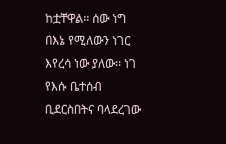ከቷቸዋል፡፡ ሰው ነግ በእኔ የሚለውን ነገር እየረሳ ነው ያለው፡፡ ነገ የእሱ ቤተሰብ ቢደርስበትና ባላደረገው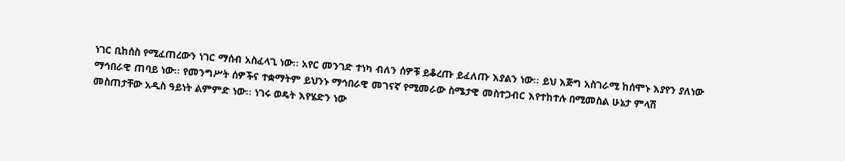ነገር ቢከሰስ የሚፈጠረውን ነገር ማሰብ አስፈላጊ ነው፡፡ አየር መንገድ ተነካ ብለን ሰዎቹ ይቆረጡ ይፈለጡ እያልን ነው፡፡ ይህ እጅግ አስገራሚ ከሰሞኑ እያየን ያለነው ማኅበራዊ ጠባይ ነው፡፡ የመንግሥት ሰዎችና ተቋማትም ይህንኑ ማኅበራዊ መገናኛ የሚመራው ስሜታዊ መስተጋብር እየተከተሉ በሚመስል ሁኔታ ምላሽ መስጠታቸው አዲስ ዓይነት ልምምድ ነው፡፡ ነገሩ ወዴት እየሄድን ነው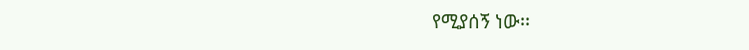የሚያሰኝ ነው፡፡